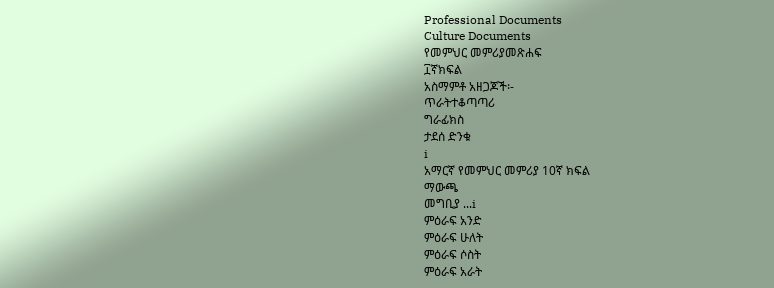Professional Documents
Culture Documents
የመምህር መምሪያመጽሐፍ
፲ኛክፍል
አስማምቶ አዘጋጆች፡-
ጥራትተቆጣጣሪ
ግራፊክስ
ታደሰ ድንቁ
i
አማርኛ የመምህር መምሪያ 10ኛ ክፍል
ማውጫ
መግቢያ ...i
ምዕራፍ አንድ
ምዕራፍ ሁለት
ምዕራፍ ሶስት
ምዕራፍ አራት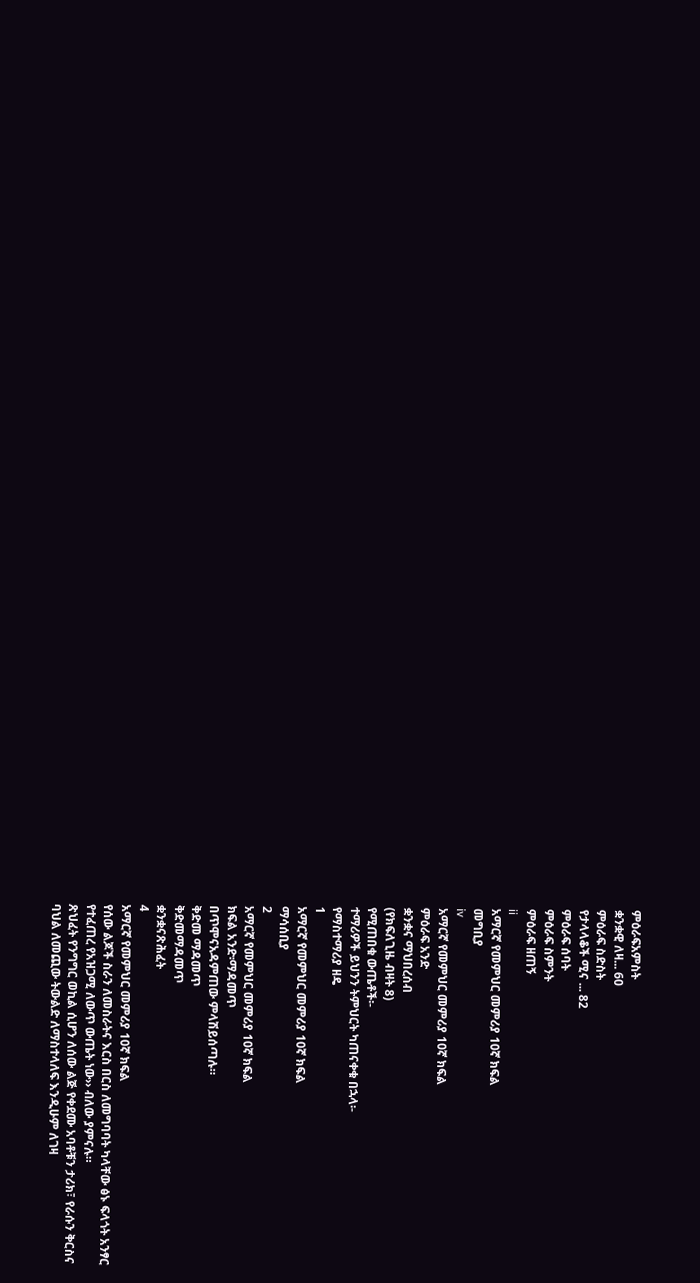ምዕራፍአምስት
ቋንቋዊ ለዛ... 60
ምዕራፍ ስድስት
የታላላቆች ሚና ... 82
ምዕራፍ ሰባት
ምዕራፍ ስምንት
ምዕራፍ ዘጠኝ
ii
አማርኛ የመምህር መምሪያ 10ኛ ክፍል
መግቢያ
iv
አማርኛ የመምህር መምሪያ 10ኛ ክፍል
ምዕራፍ አንድ
ቋንቋና ማህበረሰብ
(የክፍለጊዜ ብዛት 8)
የሚጠበቁ ውጤቶች፡-
ተማሪዎች ይህንን ትምህርት ካጠናቀቁ በኋላ፡-
የማስተማሪያ ዘዴ
1
አማርኛ የመምህር መምሪያ 10ኛ ክፍል
ማሳሰቢያ
2
አማርኛ የመምህር መምሪያ 10ኛ ክፍል
ክፍል አንድ፡ማዳመጥ
በጥሞናአዳምጠው ምላሽይሰጣሉ።
ቅድመ ማዳመጥ
ቅድመማዳመጥ
ቋንቋናጽሕፈት
4
አማርኛ የመምህር መምሪያ 10ኛ ክፍል
የሰው ልጆች ስራን ለመስራትና እርስ በርስ ለመግባባት ካላቸው ፅኑ ፍላጎት አንፃር
የተፈጠረ የአዝጋሚ ለውጥ ውጤት ነው›› ብለው ያምናሉ።
ጽህፈት የንግግር ወኪል ሲሆን ለሰው ልጅ የቀደሙ አባቶቹን ታሪክ፣ የራሱን ቅርስና
ባህል ለመጪው ትውልድ ለማስተላለፍ እንዲሁም ለገዛ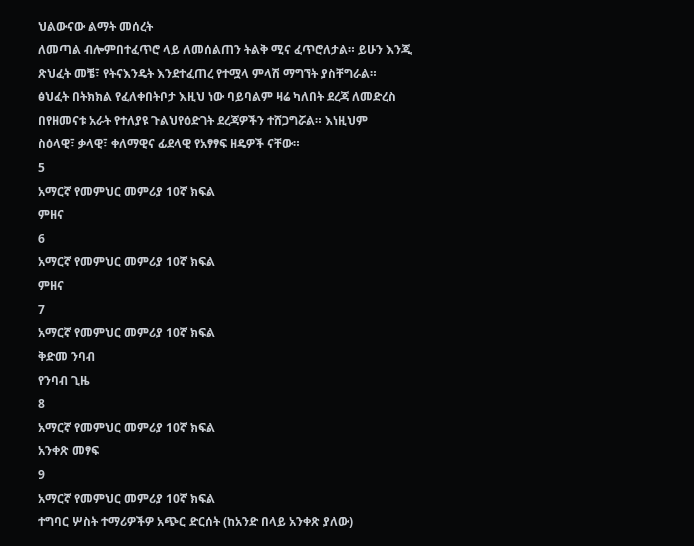ህልውናው ልማት መሰረት
ለመጣል ብሎምበተፈጥሮ ላይ ለመሰልጠን ትልቅ ሚና ፈጥሮለታል። ይሁን እንጂ
ጽህፈት መቼ፣ የትናእንዴት እንደተፈጠረ የተሟላ ምላሽ ማግኘት ያስቸግራል።
ፅህፈት በትክክል የፈለቀበትቦታ እዚህ ነው ባይባልም ዛሬ ካለበት ደረጃ ለመድረስ
በየዘመናቱ አራት የተለያዩ ጉልህየዕድገት ደረጃዎችን ተሸጋግሯል። እነዚህም
ስዕላዊ፣ ቃላዊ፣ ቀለማዊና ፊደላዊ የአፃፃፍ ዘዴዎች ናቸው።
5
አማርኛ የመምህር መምሪያ 10ኛ ክፍል
ምዘና
6
አማርኛ የመምህር መምሪያ 10ኛ ክፍል
ምዘና
7
አማርኛ የመምህር መምሪያ 10ኛ ክፍል
ቅድመ ንባብ
የንባብ ጊዜ
8
አማርኛ የመምህር መምሪያ 10ኛ ክፍል
አንቀጽ መፃፍ
9
አማርኛ የመምህር መምሪያ 10ኛ ክፍል
ተግባር ሦስት ተማሪዎችዎ አጭር ድርሰት (ከአንድ በላይ አንቀጽ ያለው)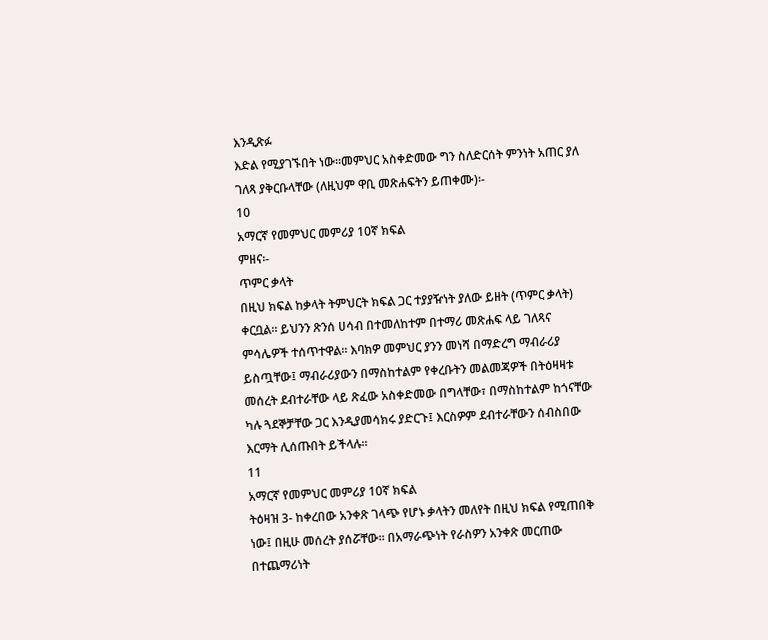እንዲጽፉ
እድል የሚያገኙበት ነው።መምህር አስቀድመው ግን ስለድርሰት ምንነት አጠር ያለ
ገለጻ ያቅርቡላቸው (ለዚህም ዋቢ መጽሐፍትን ይጠቀሙ)፡-
10
አማርኛ የመምህር መምሪያ 10ኛ ክፍል
ምዘና፡-
ጥምር ቃላት
በዚህ ክፍል ከቃላት ትምህርት ክፍል ጋር ተያያዥነት ያለው ይዘት (ጥምር ቃላት)
ቀርቧል። ይህንን ጽንሰ ሀሳብ በተመለከተም በተማሪ መጽሐፍ ላይ ገለጻና
ምሳሌዎች ተሰጥተዋል። እባክዎ መምህር ያንን መነሻ በማድረግ ማብራሪያ
ይስጧቸው፤ ማብራሪያውን በማስከተልም የቀረቡትን መልመጃዎች በትዕዛዛቱ
መሰረት ደብተራቸው ላይ ጽፈው አስቀድመው በግላቸው፣ በማስከተልም ከጎናቸው
ካሉ ጓደኞቻቸው ጋር እንዲያመሳክሩ ያድርጉ፤ እርስዎም ደብተራቸውን ሰብስበው
እርማት ሊሰጡበት ይችላሉ።
11
አማርኛ የመምህር መምሪያ 10ኛ ክፍል
ትዕዛዝ 3- ከቀረበው አንቀጽ ገላጭ የሆኑ ቃላትን መለየት በዚህ ክፍል የሚጠበቅ
ነው፤ በዚሁ መሰረት ያሰሯቸው። በአማራጭነት የራስዎን አንቀጽ መርጠው
በተጨማሪነት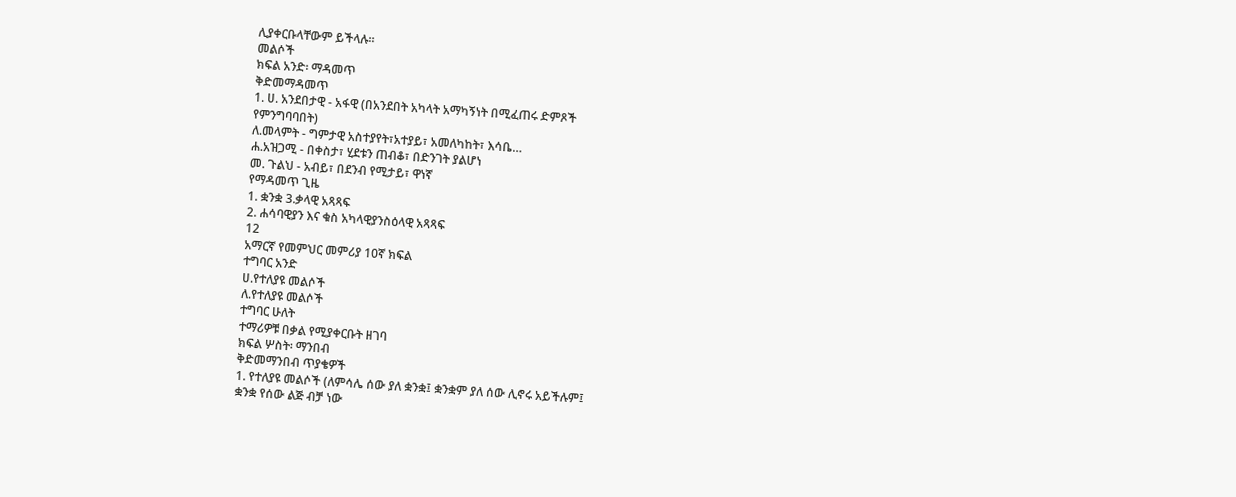ሊያቀርቡላቸውም ይችላሉ።
መልሶች
ክፍል አንድ፡ ማዳመጥ
ቅድመማዳመጥ
1. ሀ. አንደበታዊ - አፋዊ (በአንደበት አካላት አማካኝነት በሚፈጠሩ ድምጾች
የምንግባባበት)
ለ.መላምት - ግምታዊ አስተያየት፣አተያይ፣ አመለካከት፣ እሳቤ…
ሐ.አዝጋሚ - በቀስታ፣ ሂደቱን ጠብቆ፣ በድንገት ያልሆነ
መ. ጉልህ - አብይ፣ በደንብ የሚታይ፣ ዋነኛ
የማዳመጥ ጊዜ
1. ቋንቋ 3.ቃላዊ አጻጻፍ
2. ሐሳባዊያን እና ቁስ አካላዊያንስዕላዊ አጻጻፍ
12
አማርኛ የመምህር መምሪያ 10ኛ ክፍል
ተግባር አንድ
ሀ.የተለያዩ መልሶች
ለ.የተለያዩ መልሶች
ተግባር ሁለት
ተማሪዎቹ በቃል የሚያቀርቡት ዘገባ
ክፍል ሦስት፡ ማንበብ
ቅድመማንበብ ጥያቄዎች
1. የተለያዩ መልሶች (ለምሳሌ ሰው ያለ ቋንቋ፤ ቋንቋም ያለ ሰው ሊኖሩ አይችሉም፤
ቋንቋ የሰው ልጅ ብቻ ነው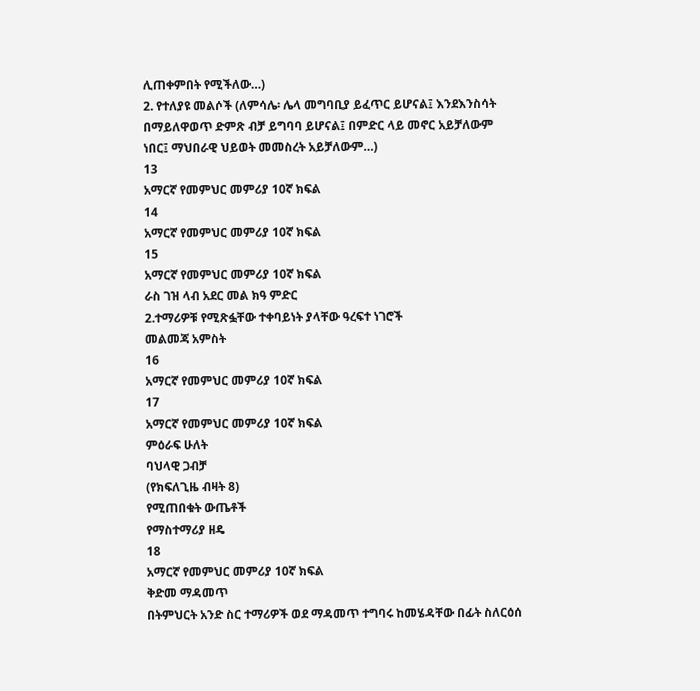ሊጠቀምበት የሚችለው…)
2. የተለያዩ መልሶች (ለምሳሌ፡ ሌላ መግባቢያ ይፈጥር ይሆናል፤ እንደእንስሳት
በማይለዋወጥ ድምጽ ብቻ ይግባባ ይሆናል፤ በምድር ላይ መኖር አይቻለውም
ነበር፤ ማህበራዊ ህይወት መመስረት አይቻለውም…)
13
አማርኛ የመምህር መምሪያ 10ኛ ክፍል
14
አማርኛ የመምህር መምሪያ 10ኛ ክፍል
15
አማርኛ የመምህር መምሪያ 10ኛ ክፍል
ራስ ገዝ ላብ አደር መል ክዓ ምድር
2.ተማሪዎቹ የሚጽፏቸው ተቀባይነት ያላቸው ዓረፍተ ነገሮች
መልመጃ አምስት
16
አማርኛ የመምህር መምሪያ 10ኛ ክፍል
17
አማርኛ የመምህር መምሪያ 10ኛ ክፍል
ምዕራፍ ሁለት
ባህላዊ ጋብቻ
(የክፍለጊዜ ብዛት 8)
የሚጠበቁት ውጤቶች
የማስተማሪያ ዘዴ
18
አማርኛ የመምህር መምሪያ 10ኛ ክፍል
ቅድመ ማዳመጥ
በትምህርት አንድ ስር ተማሪዎች ወደ ማዳመጥ ተግባሩ ከመሄዳቸው በፊት ስለርዕሰ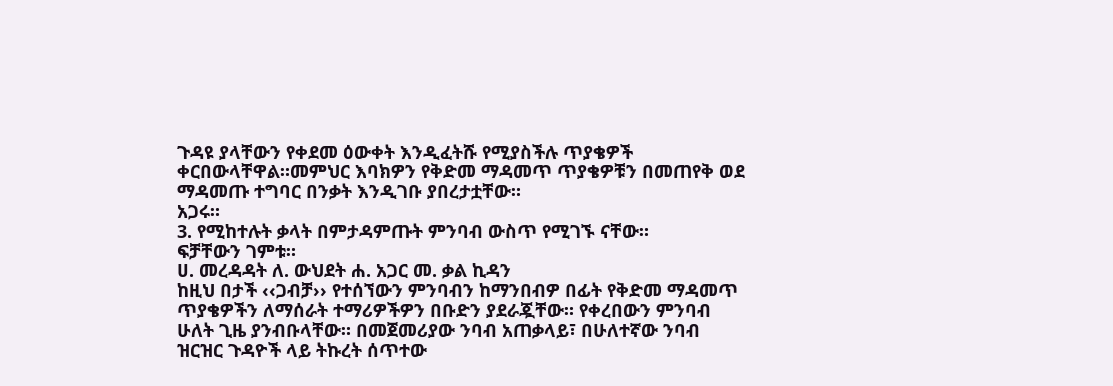ጉዳዩ ያላቸውን የቀደመ ዕውቀት እንዲፈትሹ የሚያስችሉ ጥያቄዎች
ቀርበውላቸዋል።መምህር እባክዎን የቅድመ ማዳመጥ ጥያቄዎቹን በመጠየቅ ወደ
ማዳመጡ ተግባር በንቃት እንዲገቡ ያበረታቷቸው።
አጋሩ።
3. የሚከተሉት ቃላት በምታዳምጡት ምንባብ ውስጥ የሚገኙ ናቸው።
ፍቻቸውን ገምቱ።
ሀ. መረዳዳት ለ. ውህደት ሐ. አጋር መ. ቃል ኪዳን
ከዚህ በታች ‹‹ጋብቻ›› የተሰኘውን ምንባብን ከማንበብዎ በፊት የቅድመ ማዳመጥ
ጥያቄዎችን ለማሰራት ተማሪዎችዎን በቡድን ያደራጇቸው። የቀረበውን ምንባብ
ሁለት ጊዜ ያንብቡላቸው። በመጀመሪያው ንባብ አጠቃላይ፣ በሁለተኛው ንባብ
ዝርዝር ጉዳዮች ላይ ትኩረት ሰጥተው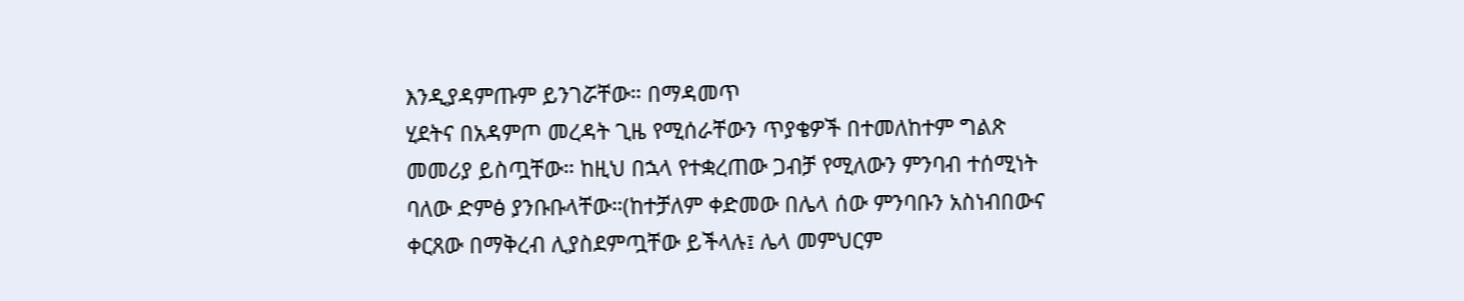እንዲያዳምጡም ይንገሯቸው። በማዳመጥ
ሂደትና በአዳምጦ መረዳት ጊዜ የሚሰራቸውን ጥያቄዎች በተመለከተም ግልጽ
መመሪያ ይስጧቸው። ከዚህ በኋላ የተቋረጠው ጋብቻ የሚለውን ምንባብ ተሰሚነት
ባለው ድምፅ ያንቡቡላቸው።(ከተቻለም ቀድመው በሌላ ሰው ምንባቡን አስነብበውና
ቀርጸው በማቅረብ ሊያስደምጧቸው ይችላሉ፤ ሌላ መምህርም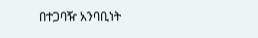በተጋባዥ አንባቢነት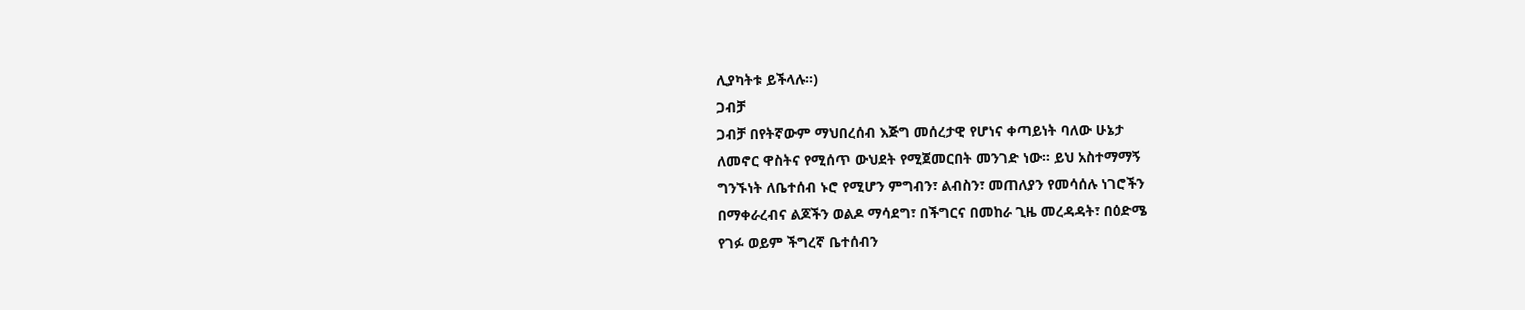ሊያካትቱ ይችላሉ።)
ጋብቻ
ጋብቻ በየትኛውም ማህበረሰብ እጅግ መሰረታዊ የሆነና ቀጣይነት ባለው ሁኔታ
ለመኖር ዋስትና የሚሰጥ ውህደት የሚጀመርበት መንገድ ነው። ይህ አስተማማኝ
ግንኙነት ለቤተሰብ ኑሮ የሚሆን ምግብን፣ ልብስን፣ መጠለያን የመሳሰሉ ነገሮችን
በማቀራረብና ልጆችን ወልዶ ማሳደግ፣ በችግርና በመከራ ጊዜ መረዳዳት፣ በዕድሜ
የገፉ ወይም ችግረኛ ቤተሰብን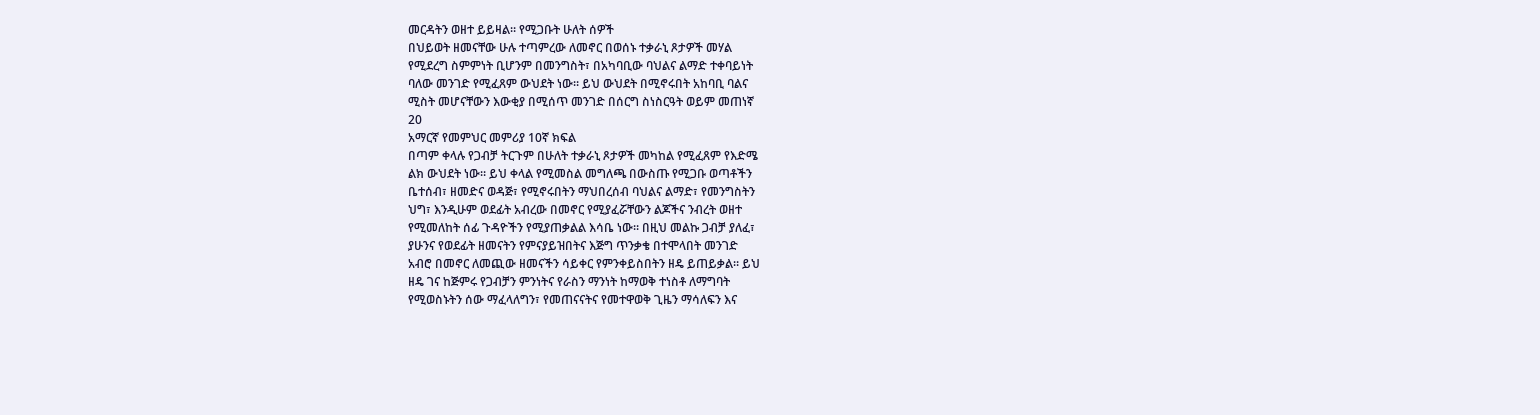መርዳትን ወዘተ ይይዛል። የሚጋቡት ሁለት ሰዎች
በህይወት ዘመናቸው ሁሉ ተጣምረው ለመኖር በወሰኑ ተቃራኒ ጾታዎች መሃል
የሚደረግ ስምምነት ቢሆንም በመንግስት፣ በአካባቢው ባህልና ልማድ ተቀባይነት
ባለው መንገድ የሚፈጸም ውህደት ነው። ይህ ውህደት በሚኖሩበት አከባቢ ባልና
ሚስት መሆናቸውን እውቂያ በሚሰጥ መንገድ በሰርግ ስነስርዓት ወይም መጠነኛ
20
አማርኛ የመምህር መምሪያ 10ኛ ክፍል
በጣም ቀላሉ የጋብቻ ትርጉም በሁለት ተቃራኒ ጾታዎች መካከል የሚፈጸም የእድሜ
ልክ ውህደት ነው። ይህ ቀላል የሚመስል መግለጫ በውስጡ የሚጋቡ ወጣቶችን
ቤተሰብ፣ ዘመድና ወዳጅ፣ የሚኖሩበትን ማህበረሰብ ባህልና ልማድ፣ የመንግስትን
ህግ፣ እንዲሁም ወደፊት አብረው በመኖር የሚያፈሯቸውን ልጆችና ንብረት ወዘተ
የሚመለከት ሰፊ ጉዳዮችን የሚያጠቃልል እሳቤ ነው። በዚህ መልኩ ጋብቻ ያለፈ፣
ያሁንና የወደፊት ዘመናትን የምናያይዝበትና እጅግ ጥንቃቄ በተሞላበት መንገድ
አብሮ በመኖር ለመጪው ዘመናችን ሳይቀር የምንቀይስበትን ዘዴ ይጠይቃል። ይህ
ዘዴ ገና ከጅምሩ የጋብቻን ምንነትና የራስን ማንነት ከማወቅ ተነስቶ ለማግባት
የሚወስኑትን ሰው ማፈላለግን፣ የመጠናናትና የመተዋወቅ ጊዜን ማሳለፍን እና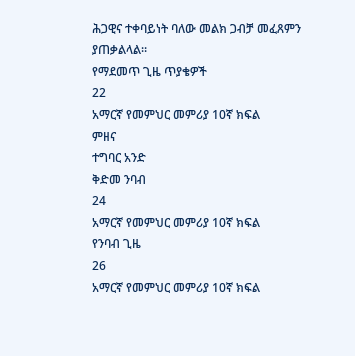ሕጋዊና ተቀባይነት ባለው መልክ ጋብቻ መፈጸምን ያጠቃልላል።
የማደመጥ ጊዜ ጥያቄዎች
22
አማርኛ የመምህር መምሪያ 10ኛ ክፍል
ምዘና
ተግባር አንድ
ቅድመ ንባብ
24
አማርኛ የመምህር መምሪያ 10ኛ ክፍል
የንባብ ጊዜ
26
አማርኛ የመምህር መምሪያ 10ኛ ክፍል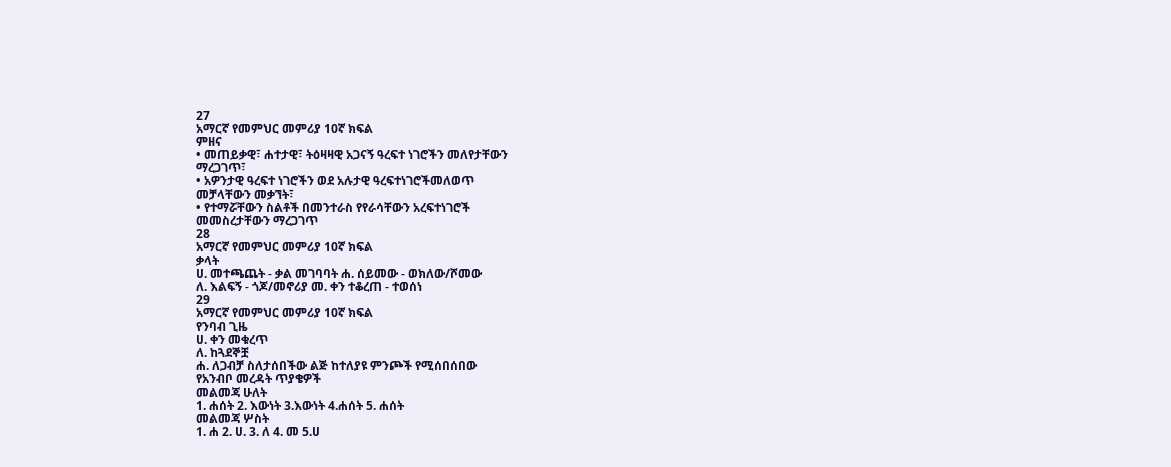27
አማርኛ የመምህር መምሪያ 10ኛ ክፍል
ምዘና
• መጠይቃዊ፣ ሐተታዊ፣ ትዕዛዛዊ አጋናኝ ዓረፍተ ነገሮችን መለየታቸውን
ማረጋገጥ፣
• አዎንታዊ ዓረፍተ ነገሮችን ወደ አሉታዊ ዓረፍተነገሮችመለወጥ
መቻላቸውን መቃኘት፣
• የተማሯቸውን ስልቶች በመንተራስ የየራሳቸውን አረፍተነገሮች
መመስረታቸውን ማረጋገጥ
28
አማርኛ የመምህር መምሪያ 10ኛ ክፍል
ቃላት
ሀ. መተጫጨት - ቃል መገባባት ሐ. ሰይመው - ወክለው/ሾመው
ለ. እልፍኝ - ጎጆ/መኖሪያ መ. ቀን ተቆረጠ - ተወሰነ
29
አማርኛ የመምህር መምሪያ 10ኛ ክፍል
የንባብ ጊዜ
ሀ. ቀን መቁረጥ
ለ. ከጓደኞቿ
ሐ. ለጋብቻ ስለታሰበችው ልጅ ከተለያዩ ምንጮች የሚሰበሰበው
የአንብቦ መረዳት ጥያቄዎች
መልመጃ ሁለት
1. ሐሰት 2. እውነት 3.እውነት 4.ሐሰት 5. ሐሰት
መልመጃ ሦስት
1. ሐ 2. ሀ. 3. ለ 4. መ 5.ሀ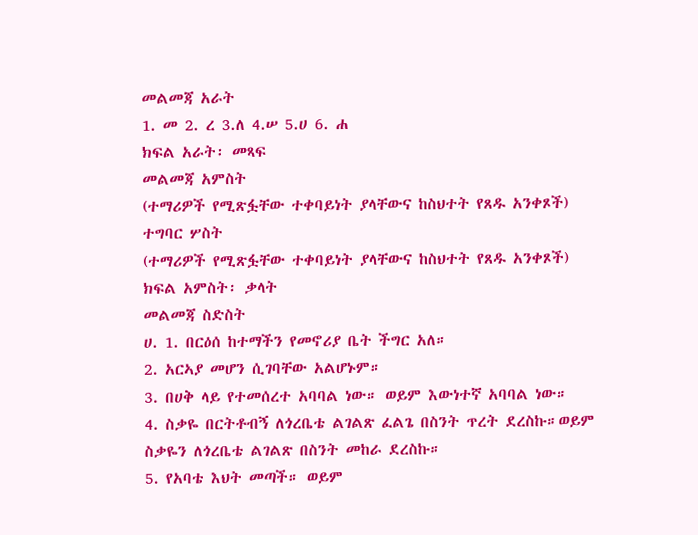መልመጃ አራት
1. መ 2. ረ 3.ለ 4.ሠ 5.ሀ 6. ሐ
ክፍል አራት፡ መጻፍ
መልመጃ አምስት
(ተማሪዎች የሚጽፏቸው ተቀባይነት ያላቸውና ከስህተት የጸዱ አንቀጾች)
ተግባር ሦስት
(ተማሪዎች የሚጽፏቸው ተቀባይነት ያላቸውና ከስህተት የጸዱ አንቀጾች)
ክፍል አምስት፡ ቃላት
መልመጃ ስድስት
ሀ. 1. በርዕሰ ከተማችን የመኖሪያ ቤት ችግር አለ።
2. አርኣያ መሆን ሲገባቸው አልሆኑም።
3. በሀቅ ላይ የተመሰረተ አባባል ነው። ወይም እውነተኛ አባባል ነው።
4. ስቃዬ በርትቶብኝ ለጎረቤቴ ልገልጽ ፈልጌ በስንት ጥረት ደረስኩ።ወይም
ስቃዬን ለጎረቤቴ ልገልጽ በስንት መከራ ደረስኩ።
5. የአባቴ እህት መጣች። ወይም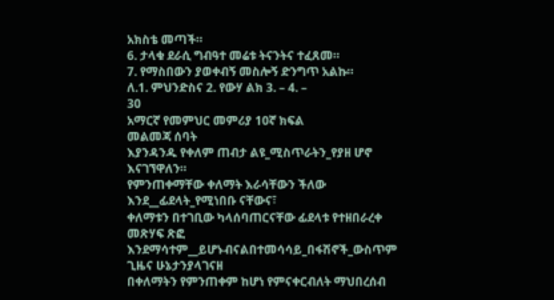አክስቴ መጣች።
6. ታላቁ ደራሲ ግብዓተ መሬቱ ትናንትና ተፈጸመ።
7. የማስበውን ያወቀብኝ መስሎኝ ድንግጥ አልኩ።
ለ.1. ምህንድስና 2. የውሃ ልክ 3. – 4. –
30
አማርኛ የመምህር መምሪያ 10ኛ ክፍል
መልመጃ ሰባት
እያንዳንዱ የቀለም ጠብታ ልዩ_ሚስጥራትን_የያዘ ሆኖ እናገኘዋለን።
የምንጠቀማቸው ቀለማት እራሳቸውን ችለው እንደ__ፊደላት_የሚነበቡ ናቸውና፣
ቀለማቱን በተገቢው ካላሰባጠርናቸው ፊደላቱ የተዘበራረቀ መጽሃፍ ጽፎ
እንደማሳተም__ይሆኑብናልበተመሳሳይ_በፋሽኖች_ውስጥም ጊዜና ሁኔታንያላገናዘ
በቀለማትን የምንጠቀም ከሆነ የምናቀርብለት ማህበረሰብ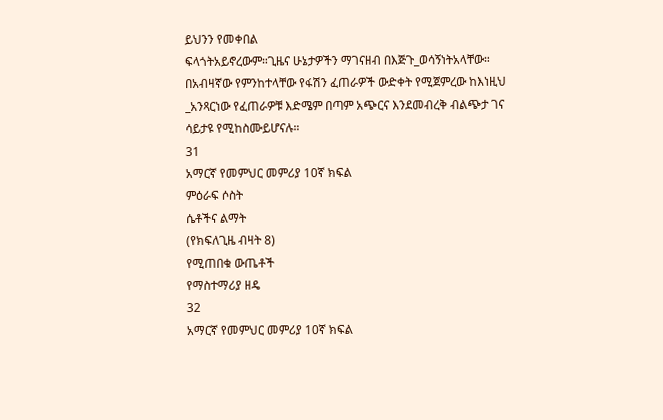ይህንን የመቀበል
ፍላጎትአይኖረውም።ጊዜና ሁኔታዎችን ማገናዘብ በእጅጉ_ወሳኝነትአላቸው።
በአብዛኛው የምንከተላቸው የፋሽን ፈጠራዎች ውድቀት የሚጀምረው ከእነዚህ
_አንጻርነው የፈጠራዎቹ እድሜም በጣም አጭርና እንደመብረቅ ብልጭታ ገና
ሳይታዩ የሚከስሙይሆናሉ።
31
አማርኛ የመምህር መምሪያ 10ኛ ክፍል
ምዕራፍ ሶስት
ሴቶችና ልማት
(የክፍለጊዜ ብዛት 8)
የሚጠበቁ ውጤቶች
የማስተማሪያ ዘዴ
32
አማርኛ የመምህር መምሪያ 10ኛ ክፍል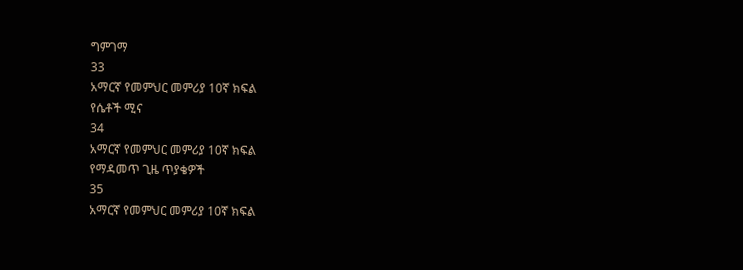ግምገማ
33
አማርኛ የመምህር መምሪያ 10ኛ ክፍል
የሴቶች ሚና
34
አማርኛ የመምህር መምሪያ 10ኛ ክፍል
የማዳመጥ ጊዜ ጥያቄዎች
35
አማርኛ የመምህር መምሪያ 10ኛ ክፍል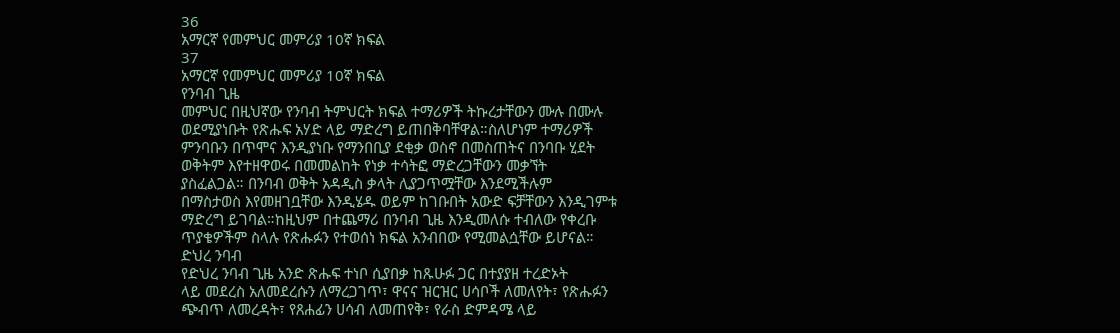36
አማርኛ የመምህር መምሪያ 10ኛ ክፍል
37
አማርኛ የመምህር መምሪያ 10ኛ ክፍል
የንባብ ጊዜ
መምህር በዚህኛው የንባብ ትምህርት ክፍል ተማሪዎች ትኩረታቸውን ሙሉ በሙሉ
ወደሚያነቡት የጽሑፍ አሃድ ላይ ማድረግ ይጠበቅባቸዋል።ስለሆነም ተማሪዎች
ምንባቡን በጥሞና እንዲያነቡ የማንበቢያ ደቂቃ ወስኖ በመስጠትና በንባቡ ሂደት
ወቅትም እየተዘዋወሩ በመመልከት የነቃ ተሳትፎ ማድረጋቸውን መቃኘት
ያስፈልጋል። በንባብ ወቅት አዳዲስ ቃላት ሊያጋጥሟቸው እንደሚችሉም
በማስታወስ እየመዘገቧቸው እንዲሄዱ ወይም ከገቡበት አውድ ፍቻቸውን እንዲገምቱ
ማድረግ ይገባል።ከዚህም በተጨማሪ በንባብ ጊዜ እንዲመለሱ ተብለው የቀረቡ
ጥያቄዎችም ስላሉ የጽሑፉን የተወሰነ ክፍል አንብበው የሚመልሷቸው ይሆናል።
ድህረ ንባብ
የድህረ ንባብ ጊዜ አንድ ጽሑፍ ተነቦ ሲያበቃ ከጹሁፉ ጋር በተያያዘ ተረድኦት
ላይ መደረስ አለመደረሱን ለማረጋገጥ፣ ዋናና ዝርዝር ሀሳቦች ለመለየት፣ የጽሑፉን
ጭብጥ ለመረዳት፣ የጸሐፊን ሀሳብ ለመጠየቅ፣ የራስ ድምዳሜ ላይ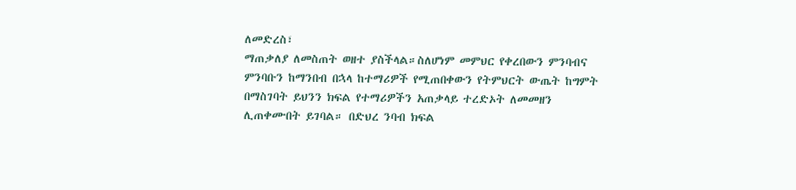ለመድረስ፣
ማጠቃለያ ለመስጠት ወዘተ ያስችላል።ስለሆነም መምህር የቀረበውን ምንባብና
ምንባቡን ከማንበብ በኋላ ከተማሪዎች የሚጠበቀውን የትምህርት ውጤት ከግምት
በማስገባት ይህንን ክፍል የተማሪዎችን አጠቃላይ ተረድኦት ለመመዘን
ሊጠቀሙበት ይገባል። በድህረ ንባብ ክፍል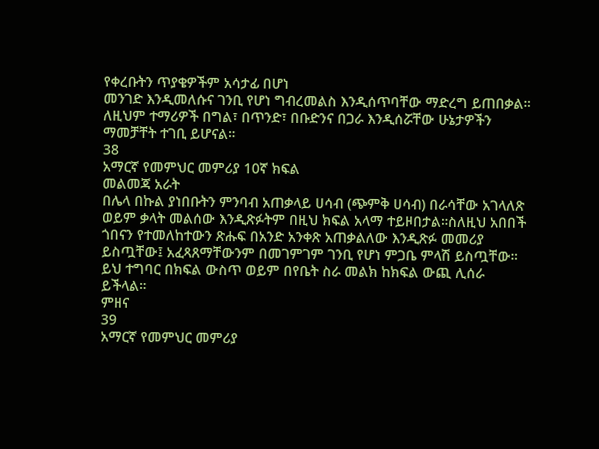የቀረቡትን ጥያቄዎችም አሳታፊ በሆነ
መንገድ እንዲመለሱና ገንቢ የሆነ ግብረመልስ እንዲሰጥባቸው ማድረግ ይጠበቃል።
ለዚህም ተማሪዎች በግል፣ በጥንድ፣ በቡድንና በጋራ እንዲሰሯቸው ሁኔታዎችን
ማመቻቸት ተገቢ ይሆናል።
38
አማርኛ የመምህር መምሪያ 10ኛ ክፍል
መልመጃ አራት
በሌላ በኩል ያነበቡትን ምንባብ አጠቃላይ ሀሳብ (ጭምቅ ሀሳብ) በራሳቸው አገላለጽ
ወይም ቃላት መልሰው እንዲጽፉትም በዚህ ክፍል አላማ ተይዞበታል።ስለዚህ አበበች
ጎበናን የተመለከተውን ጽሑፍ በአንድ አንቀጽ አጠቃልለው እንዲጽፉ መመሪያ
ይስጧቸው፤ አፈጻጸማቸውንም በመገምገም ገንቢ የሆነ ምጋቤ ምላሽ ይስጧቸው።
ይህ ተግባር በክፍል ውስጥ ወይም በየቤት ስራ መልክ ከክፍል ውጪ ሊሰራ
ይችላል።
ምዘና
39
አማርኛ የመምህር መምሪያ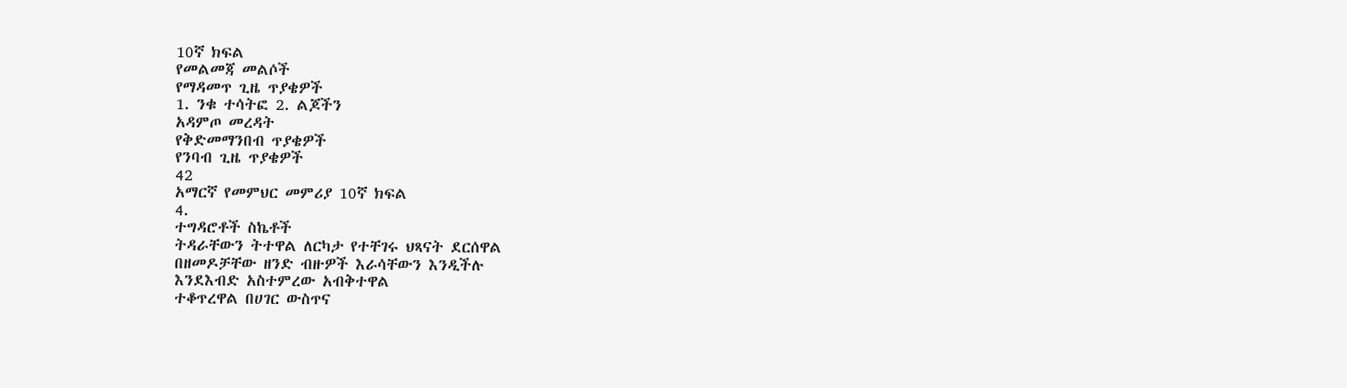10ኛ ክፍል
የመልመጃ መልሶች
የማዳመጥ ጊዜ ጥያቄዎች
1. ንቁ ተሳትፎ 2. ልጆችን
አዳምጦ መረዳት
የቅድመማንበብ ጥያቄዎች
የንባብ ጊዜ ጥያቄዎች
42
አማርኛ የመምህር መምሪያ 10ኛ ክፍል
4.
ተግዳሮቶች ስኬቶች
ትዳራቸውን ትተዋል ለርካታ የተቸገሩ ህጻናት ደርሰዋል
በዘመዶቻቸው ዘንድ ብዙዎች እራሳቸውን እንዲችሉ
እንደእብድ አስተምረው አብቅተዋል
ተቆጥረዋል በሀገር ውስጥና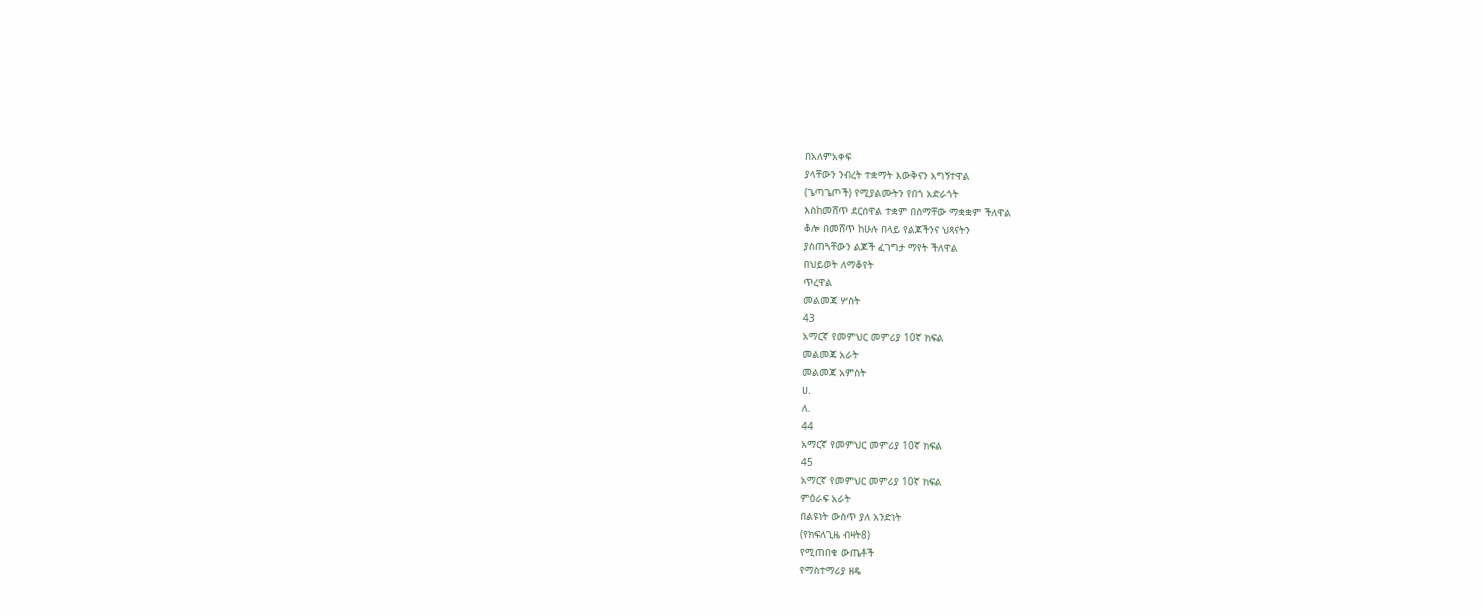በአለምአቀፍ
ያላቸውን ንብረት ተቋማት እውቅናን አግኝተዋል
(ጌጣጌጦች) የሚያልሙትን የበጎ አድራጎት
እስከመሸጥ ደርሰዋል ተቋም በስማቸው ማቋቋም ችለዋል
ቆሎ በመሸጥ ከሁሉ በላይ የልጆችንና ህጻናትን
ያስጠጓቸውን ልጆች ፈገግታ ማየት ችለዋል
በህይወት ለማቆየት
ጥረዋል
መልመጃ ሦስት
43
አማርኛ የመምህር መምሪያ 10ኛ ክፍል
መልመጃ አራት
መልመጃ አምስት
ሀ.
ለ.
44
አማርኛ የመምህር መምሪያ 10ኛ ክፍል
45
አማርኛ የመምህር መምሪያ 10ኛ ክፍል
ምዕራፍ አራት
በልዩነት ውስጥ ያለ አንድነት
(የክፍለጊዜ ብዛት8)
የሚጠበቁ ውጤቶች
የማስተማሪያ ዘዴ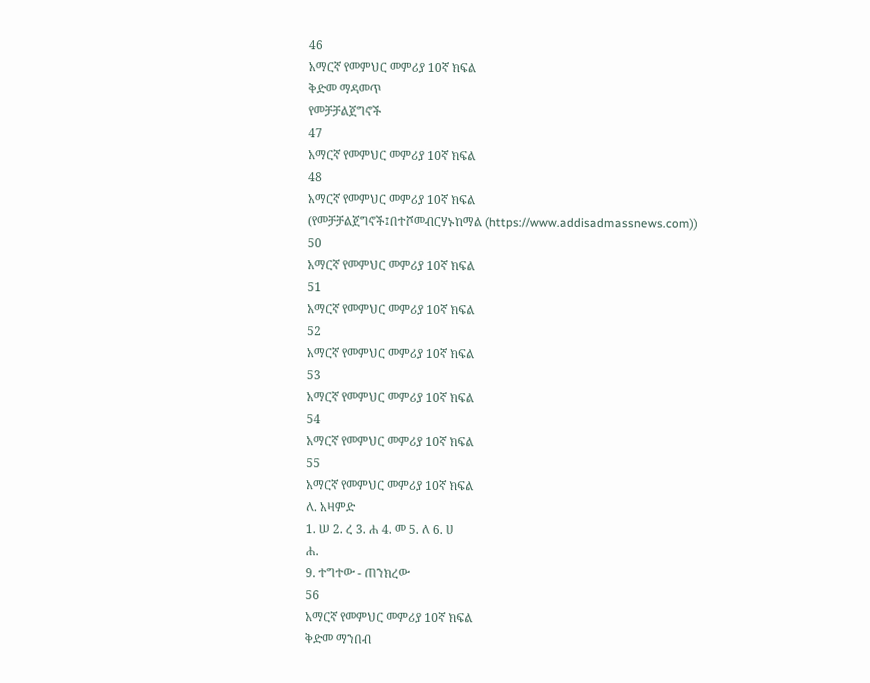46
አማርኛ የመምህር መምሪያ 10ኛ ክፍል
ቅድመ ማዳመጥ
የመቻቻልጀግኖች
47
አማርኛ የመምህር መምሪያ 10ኛ ክፍል
48
አማርኛ የመምህር መምሪያ 10ኛ ክፍል
(የመቻቻልጀግኖች፤በተሾመብርሃኑከማል (https://www.addisadmassnews.com))
50
አማርኛ የመምህር መምሪያ 10ኛ ክፍል
51
አማርኛ የመምህር መምሪያ 10ኛ ክፍል
52
አማርኛ የመምህር መምሪያ 10ኛ ክፍል
53
አማርኛ የመምህር መምሪያ 10ኛ ክፍል
54
አማርኛ የመምህር መምሪያ 10ኛ ክፍል
55
አማርኛ የመምህር መምሪያ 10ኛ ክፍል
ለ. አዛምድ
1. ሠ 2. ረ 3. ሐ 4. መ 5. ለ 6. ሀ
ሐ.
9. ተግተው - ጠንክረው
56
አማርኛ የመምህር መምሪያ 10ኛ ክፍል
ቅድመ ማንበብ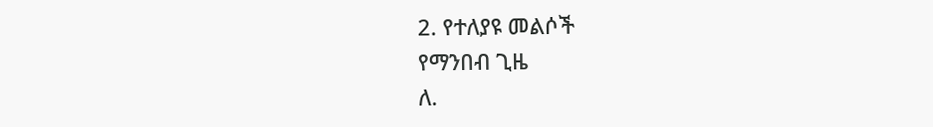2. የተለያዩ መልሶች
የማንበብ ጊዜ
ለ.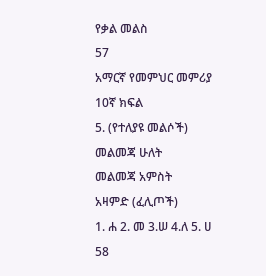የቃል መልስ
57
አማርኛ የመምህር መምሪያ 10ኛ ክፍል
5. (የተለያዩ መልሶች)
መልመጃ ሁለት
መልመጃ አምስት
አዛምድ (ፈሊጦች)
1. ሐ 2. መ 3.ሠ 4.ለ 5. ሀ
58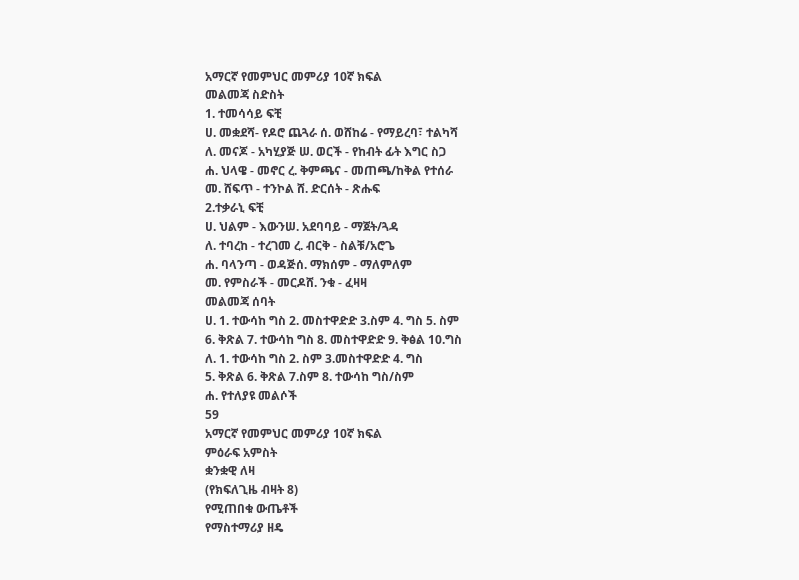አማርኛ የመምህር መምሪያ 10ኛ ክፍል
መልመጃ ስድስት
1. ተመሳሳይ ፍቺ
ሀ. መቋደሻ- የዶሮ ጨጓራ ሰ. ወሸከሬ - የማይረባ፣ ተልካሻ
ለ. መናጆ - አካሂያጅ ሠ. ወርች - የከብት ፊት እግር ስጋ
ሐ. ህላዌ - መኖር ረ. ቅምጫና - መጠጫ/ከቅል የተሰራ
መ. ሸፍጥ - ተንኮል ሸ. ድርሰት - ጽሑፍ
2.ተቃራኒ ፍቺ
ሀ. ህልም - እውንሠ. አደባባይ - ማጀት/ጓዳ
ለ. ተባረከ - ተረገመ ረ. ብርቅ - ስልቹ/አሮጌ
ሐ. ባላንጣ - ወዳጅሰ. ማክሰም - ማለምለም
መ. የምስራች - መርዶሸ. ንቁ - ፈዛዛ
መልመጃ ሰባት
ሀ. 1. ተውሳከ ግስ 2. መስተዋድድ 3.ስም 4. ግስ 5. ስም
6. ቅጽል 7. ተውሳከ ግስ 8. መስተዋድድ 9. ቅፅል 10.ግስ
ለ. 1. ተውሳከ ግስ 2. ስም 3.መስተዋድድ 4. ግስ
5. ቅጽል 6. ቅጽል 7.ስም 8. ተውሳከ ግስ/ስም
ሐ. የተለያዩ መልሶች
59
አማርኛ የመምህር መምሪያ 10ኛ ክፍል
ምዕራፍ አምስት
ቋንቋዊ ለዛ
(የክፍለጊዜ ብዛት 8)
የሚጠበቁ ውጤቶች
የማስተማሪያ ዘዴ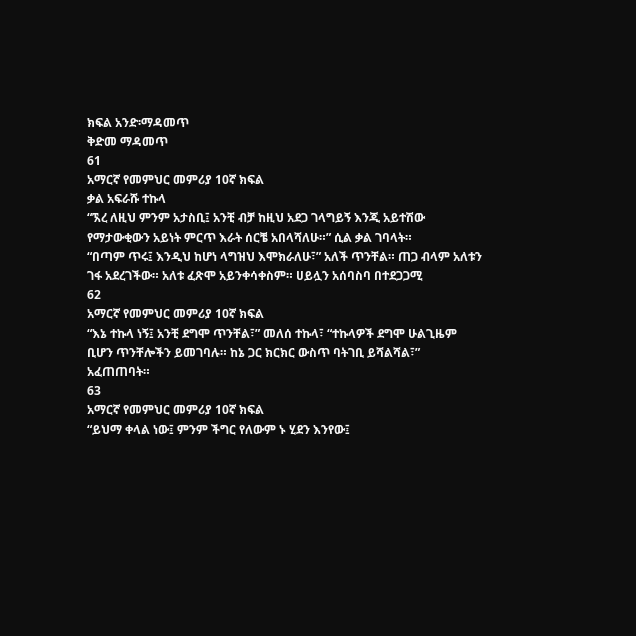ክፍል አንድ፡ማዳመጥ
ቅድመ ማዳመጥ
61
አማርኛ የመምህር መምሪያ 10ኛ ክፍል
ቃል አፍራሹ ተኩላ
“ኧረ ለዚህ ምንም አታስቢ፤ አንቺ ብቻ ከዚህ አደጋ ገላግይኝ እንጂ አይተሽው
የማታውቂውን አይነት ምርጥ እራት ሰርቼ አበላሻለሁ።” ሲል ቃል ገባላት።
“በጣም ጥሩ፤ እንዲህ ከሆነ ላግዝህ እሞክራለሁ፣” አለች ጥንቸል። ጠጋ ብላም አለቱን
ገፋ አደረገችው። አለቱ ፈጽሞ አይንቀሳቀስም። ሀይሏን አሰባስባ በተደጋጋሚ
62
አማርኛ የመምህር መምሪያ 10ኛ ክፍል
“እኔ ተኩላ ነኝ፤ አንቺ ደግሞ ጥንቸል፣” መለሰ ተኩላ፣ “ተኩላዎች ደግሞ ሁልጊዜም
ቢሆን ጥንቸሎችን ይመገባሉ። ከኔ ጋር ክርክር ውስጥ ባትገቢ ይሻልሻል፣”
አፈጠጠባት።
63
አማርኛ የመምህር መምሪያ 10ኛ ክፍል
“ይህማ ቀላል ነው፤ ምንም ችግር የለውም ኑ ሂደን እንየው፤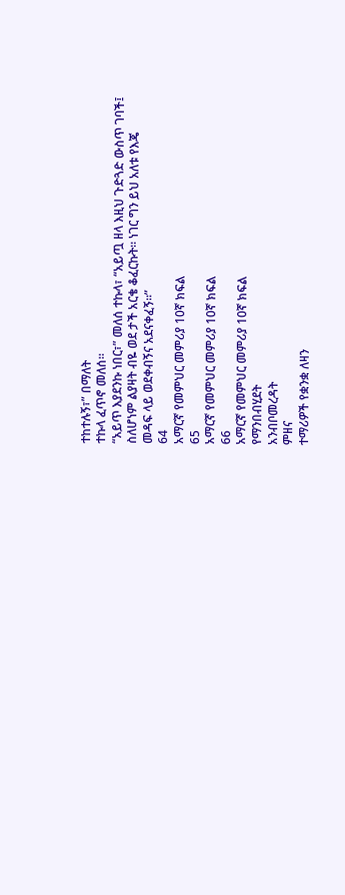ተከተሉኝ፣” በማለት
ተኩላ ፈጥኖ መለሰ።
“አይጥ እያደንኩ ነበር፣” መለሰ ተኩላ፣ “አይጧ ዘላ እዚህ ጉድጓድ ውስጥ ገባች፤
ስለሆነም ልያዛት ብዬ ወደ ታች አርቄ ቆፈርኩት። ነገር ግን ይህ አለቱ የእጄ
መዳፍ ላይ ወደቀብኝና አደናቀፈኝ።”
64
አማርኛ የመምህር መምሪያ 10ኛ ክፍል
65
አማርኛ የመምህር መምሪያ 10ኛ ክፍል
66
አማርኛ የመምህር መምሪያ 10ኛ ክፍል
የማንበብሂደት
አንብቦመረዳት
ምዘና
ተማሪዎች የቋንቋ ለዛን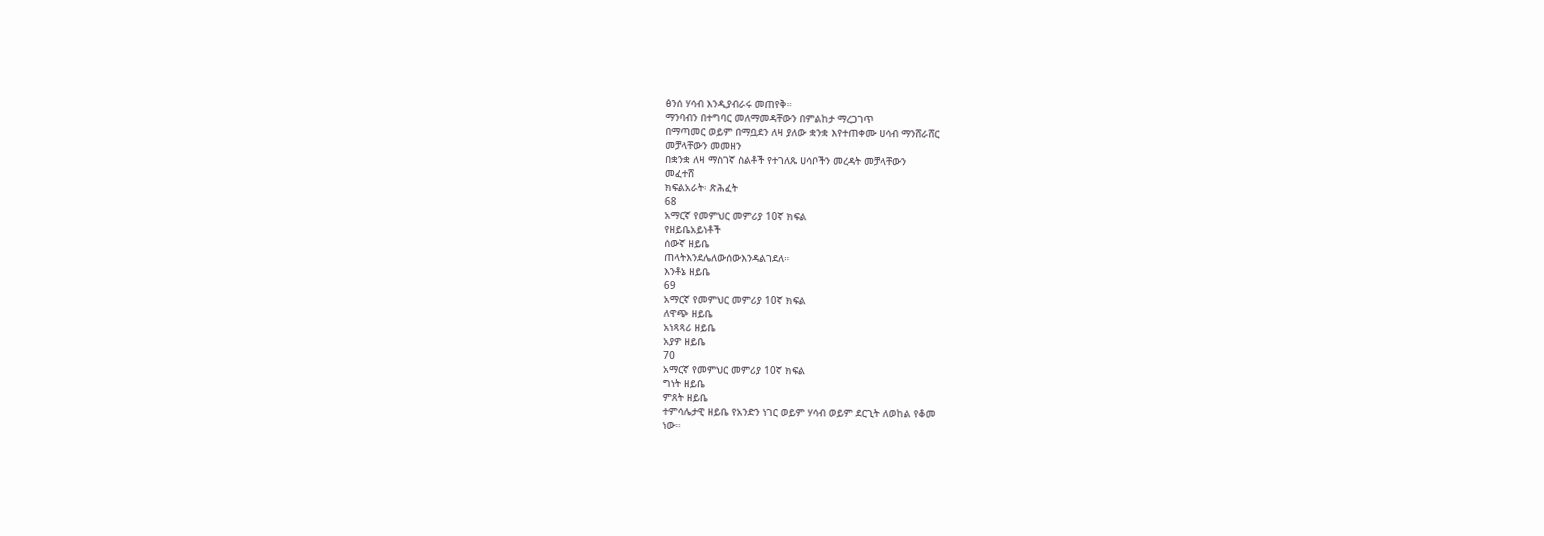ፅንሰ ሃሳብ እንዲያብራሩ መጠየቅ።
ማንባብን በተግባር መለማመዳቸውን በምልከታ ማረጋገጥ
በማጣመር ወይም በማቧደን ለዛ ያለው ቋንቋ እየተጠቀሙ ሀሳብ ማንሸራሸር
መቻላቸውን መመዘን
በቋንቋ ለዛ ማስገኛ ስልቶች የተገለጹ ሀሳቦችን መረዳት መቻላቸውን
መፈተሸ
ክፍልአራት፡ ጽሕፈት
68
አማርኛ የመምህር መምሪያ 10ኛ ክፍል
የዘይቤአይነቶች
ሰውኛ ዘይቤ
ጠላትእንደሌለውሰውእንዳልገደለ።
እንቶኔ ዘይቤ
69
አማርኛ የመምህር መምሪያ 10ኛ ክፍል
ለዋጭ ዘይቤ
አነጻጻሪ ዘይቤ
አያዎ ዘይቤ
70
አማርኛ የመምህር መምሪያ 10ኛ ክፍል
ግነት ዘይቤ
ምጸት ዘይቤ
ተምሳሌታዊ ዘይቤ የአንድን ነገር ወይም ሃሳብ ወይም ደርጊት ለወከል የቆመ
ነው።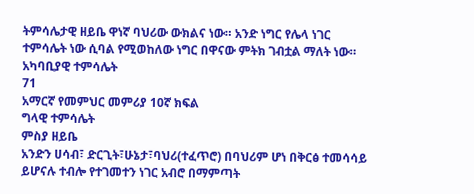ትምሳሌታዊ ዘይቤ ዋነኛ ባህሪው ውክልና ነው። አንድ ነግር የሌላ ነገር
ተምሳሌት ነው ሲባል የሚወከለው ነግር በዋናው ምትክ ገብቷል ማለት ነው።
አካባቢያዊ ተምሳሌት
71
አማርኛ የመምህር መምሪያ 10ኛ ክፍል
ግላዊ ተምሳሌት
ምስያ ዘይቤ
አንድን ሀሳብ፣ ድርጊት፣ሁኔታ፣ባህሪ(ተፈጥሮ) በባህሪም ሆነ በቅርፅ ተመሳሳይ
ይሆናሉ ተብሎ የተገመተን ነገር አብሮ በማምጣት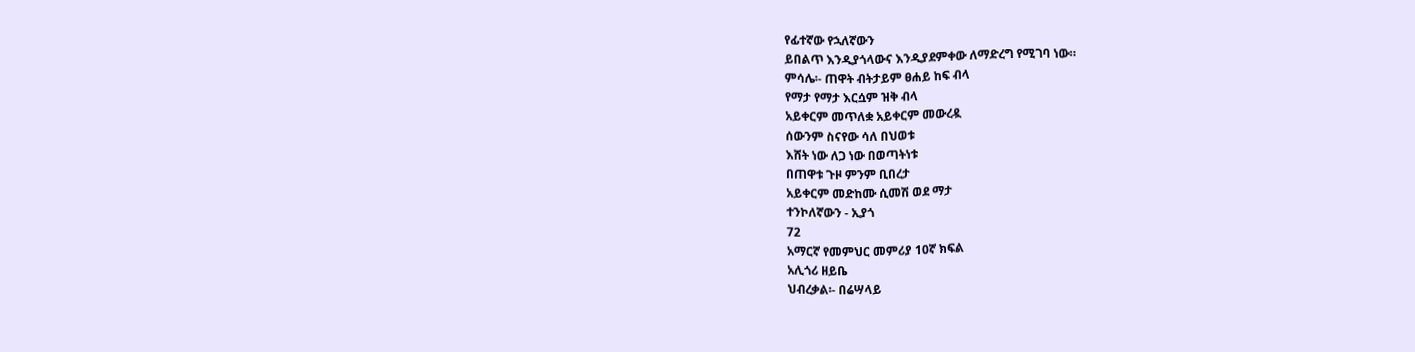የፊተኛው የኋለኛውን
ይበልጥ እንዲያጎላውና እንዲያደምቀው ለማድረግ የሚገባ ነው።
ምሳሌ፡- ጠዋት ብትታይም ፀሐይ ከፍ ብላ
የማታ የማታ እርሷም ዝቅ ብላ
አይቀርም መጥለቋ አይቀርም መውረዷ
ሰውንም ስናየው ሳለ በህወቱ
እሸት ነው ለጋ ነው በወጣትነቱ
በጠዋቱ ጉዞ ምንም ቢበረታ
አይቀርም መድከሙ ሲመሽ ወደ ማታ
ተንኮለኛውን - ኢያጎ
72
አማርኛ የመምህር መምሪያ 10ኛ ክፍል
አሊጎሪ ዘይቤ
ህብረቃል፡- በሬሣላይ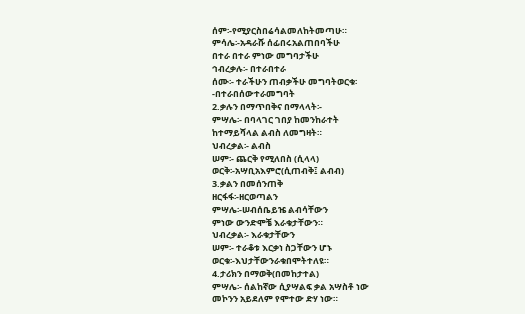ሰም፡-የሚያርስበሬሳልመለከትመጣሁ።
ምሳሌ፡-አዳራሹ ሰፊበሩአልጠበባችሁ
በተራ በተራ ምነው መግባታችሁ
ኅብረቃሉ፡- በተራበተራ
ሰሙ፡- ተራችሁን ጠብቃችሁ መግባትወርቁ፡
-በተራበሰውተራመግባት
2.ቃሉን በማጥበቅና በማላላት፡-
ምሣሌ፡- በባላገር ገበያ ከመንከራተት
ከተማይሻላል ልብስ ለመግዛት።
ህብረቃል፡- ልብስ
ሠም፡- ጨርቅ የሚለበስ (ሲላላ)
ወርቅ፡-አሣቢአእምሮ(ሲጠብቅ፤ ልብብ)
3.ቃልን በመሰንጠቅ
ዘርፋፋ፡-ዘርወጣልን
ምሣሌ፡-ሠብሰቤይዤ ልብሳቸውን
ምነው ውንድሞቼ እራቁታቸውን።
ህብረቃል፡- እራቁታቸውን
ሠም፡- ተራቆቱ እርቃነ ስጋቸውን ሆኑ
ወርቁ፡-እህታቸውንራቁበሞትተለዩ።
4.ታሪክን በማወቅ(በመከታተል)
ምሣሌ፡- ሰልከኛው ሲያሣልፍ ቃል አሣስቶ ነው
መኮንን አይደለም የሞተው ድሃ ነው።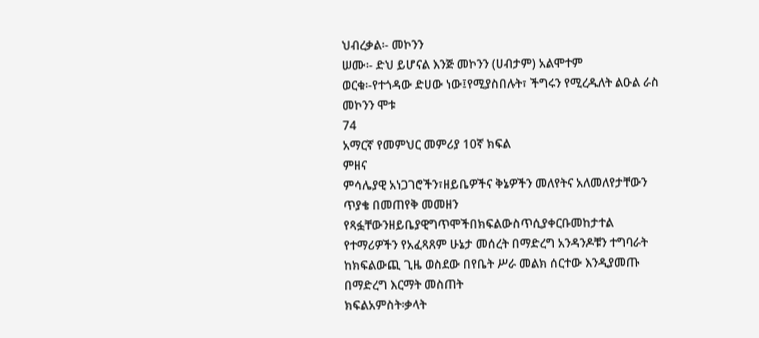ህብረቃል፡- መኮንን
ሠሙ፡- ድህ ይሆናል እንጅ መኮንን (ሀብታም) አልሞተም
ወርቁ፡-የተጎዳው ድሀው ነው፤የሚያስበሉት፣ ችግሩን የሚረዱለት ልዑል ራስ
መኮንን ሞቱ
74
አማርኛ የመምህር መምሪያ 10ኛ ክፍል
ምዘና
ምሳሌያዊ አነጋገሮችን፣ዘይቤዎችና ቅኔዎችን መለየትና አለመለየታቸውን
ጥያቄ በመጠየቅ መመዘን
የጻፏቸውንዘይቤያዊግጥሞችበክፍልውስጥሲያቀርቡመከታተል
የተማሪዎችን የአፈጻጸም ሁኔታ መሰረት በማድረግ አንዳንዶቹን ተግባራት
ከክፍልውጪ ጊዜ ወስደው በየቤት ሥራ መልክ ሰርተው እንዲያመጡ
በማድረግ እርማት መስጠት
ክፍልአምስት፡ቃላት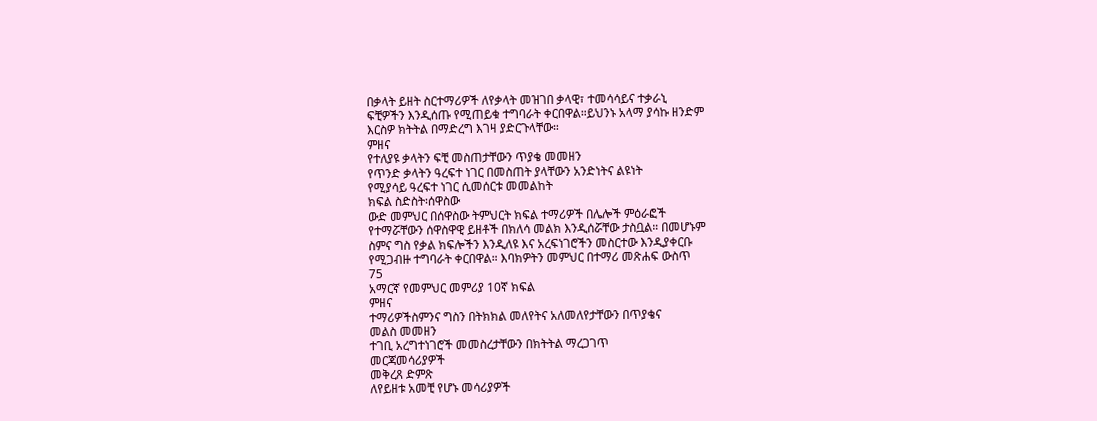በቃላት ይዘት ስርተማሪዎች ለየቃላት መዝገበ ቃላዊ፣ ተመሳሳይና ተቃራኒ
ፍቺዎችን እንዲሰጡ የሚጠይቁ ተግባራት ቀርበዋል።ይህንኑ አላማ ያሳኩ ዘንድም
እርስዎ ክትትል በማድረግ እገዛ ያድርጉላቸው።
ምዘና
የተለያዩ ቃላትን ፍቺ መስጠታቸውን ጥያቄ መመዘን
የጥንድ ቃላትን ዓረፍተ ነገር በመስጠት ያላቸውን አንድነትና ልዩነት
የሚያሳይ ዓረፍተ ነገር ሲመሰርቱ መመልከት
ክፍል ስድስት፡ሰዋስው
ውድ መምህር በሰዋስው ትምህርት ክፍል ተማሪዎች በሌሎች ምዕራፎች
የተማሯቸውን ሰዋስዋዊ ይዘቶች በክለሳ መልክ እንዲሰሯቸው ታስቧል። በመሆኑም
ስምና ግስ የቃል ክፍሎችን እንዲለዩ እና አረፍነገሮችን መስርተው እንዲያቀርቡ
የሚጋብዙ ተግባራት ቀርበዋል። እባክዎትን መምህር በተማሪ መጽሐፍ ውስጥ
75
አማርኛ የመምህር መምሪያ 10ኛ ክፍል
ምዘና
ተማሪዎችስምንና ግስን በትክክል መለየትና አለመለየታቸውን በጥያቄና
መልስ መመዘን
ተገቢ አረግተነገሮች መመስረታቸውን በክትትል ማረጋገጥ
መርጃመሳሪያዎች
መቅረጸ ድምጽ
ለየይዘቱ አመቺ የሆኑ መሳሪያዎች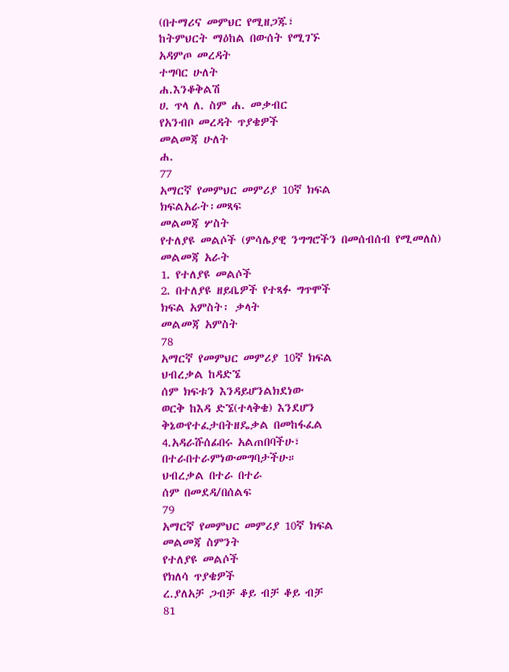(በተማሪና መምህር የሚዘጋጁ፣
ከትምህርት ማዕከል በውሰት የሚገኙ
አዳምጦ መረዳት
ተግባር ሁለት
ሐ.እንቆቅልሽ
ሀ. ጥላ ለ. ስም ሐ. መቃብር
የአንብቦ መረዳት ጥያቄዎች
መልመጃ ሁለት
ሐ.
77
አማርኛ የመምህር መምሪያ 10ኛ ክፍል
ክፍልአራት፡መጻፍ
መልመጃ ሦስት
የተለያዩ መልሶች (ምሳሌያዊ ንግግሮችን በመሰብሰብ የሚመለስ)
መልመጃ አራት
1. የተለያዩ መልሶች
2. በተለያዩ ዘይቤዎች የተጻፉ ግጥሞች
ክፍል አምስት፡ ቃላት
መልመጃ አምስት
78
አማርኛ የመምህር መምሪያ 10ኛ ክፍል
ህብረቃል ከዳድኜ
ሰም ክፍቱን እንዳይሆንልክደነው
ወርቅ ከእዳ ድኜ(ተላቅቄ) እንደሆን
ቅኔውየተፈታበትዘዴቃል በመከፋፈል
4.አዳራሹሰፊበሩ አልጠበባችሁ፣
በተራበተራምነውመግባታችሁ።
ህብረቃል በተራ በተራ
ሰም በመደዳ/በሰልፍ
79
አማርኛ የመምህር መምሪያ 10ኛ ክፍል
መልመጃ ስምንት
የተለያዩ መልሶች
የክለሳ ጥያቄዎች
ረ.ያለአቻ ጋብቻ ቆይ ብቻ ቆይ ብቻ
81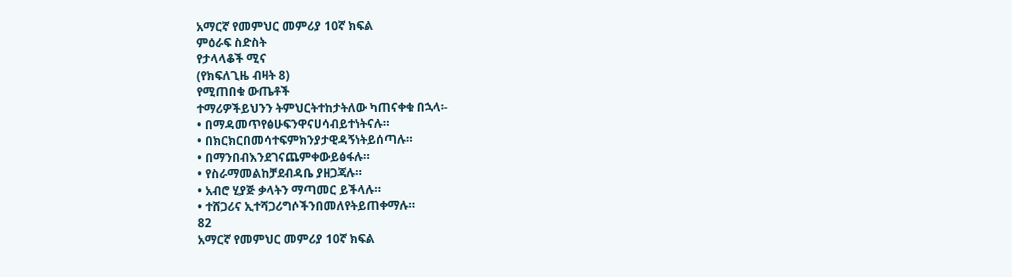አማርኛ የመምህር መምሪያ 10ኛ ክፍል
ምዕራፍ ስድስት
የታላላቆች ሚና
(የክፍለጊዜ ብዛት 8)
የሚጠበቁ ውጤቶች
ተማሪዎችይህንን ትምህርትተከታትለው ካጠናቀቁ በኋላ፡-
• በማዳመጥየፅሁፍንዋናሀሳብይተነትናሉ።
• በክርክርበመሳተፍምክንያታዊዳኝነትይሰጣሉ።
• በማንበብእንደገናጨምቀውይፅፋሉ።
• የስራማመልከቻደብዳቤ ያዘጋጃሉ።
• አብሮ ሂያጅ ቃላትን ማጣመር ይችላሉ።
• ተሸጋሪና ኢተሻጋሪግሶችንበመለየትይጠቀማሉ።
82
አማርኛ የመምህር መምሪያ 10ኛ ክፍል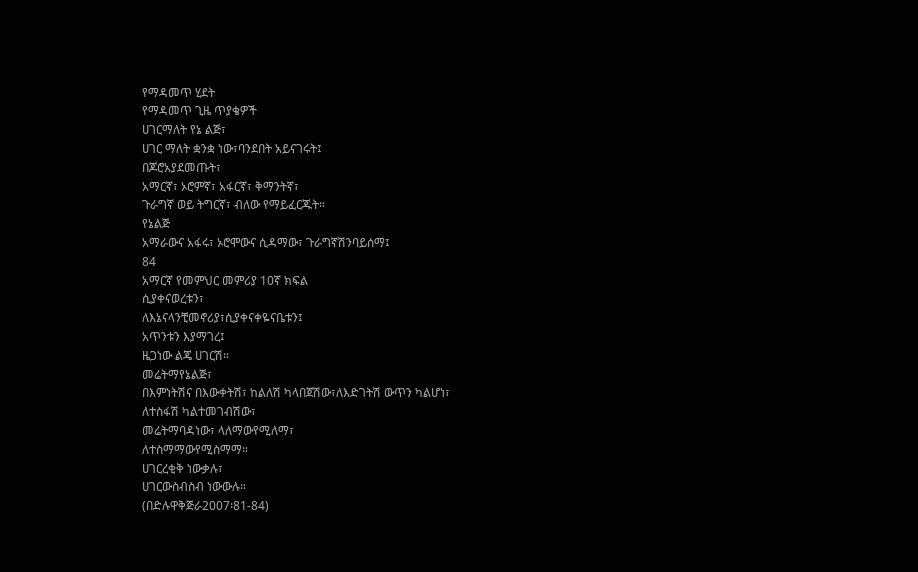የማዳመጥ ሂደት
የማዳመጥ ጊዜ ጥያቄዎች
ሀገርማለት የኔ ልጅ፣
ሀገር ማለት ቋንቋ ነው፣ባንደበት አይናገሩት፤
በጆሮአያደመጡት፣
አማርኛ፣ ኦሮምኛ፣ አፋርኛ፣ ቅማንትኛ፣
ጉራግኛ ወይ ትግርኛ፣ ብለው የማይፈርጁት።
የኔልጅ
አማራውና አፋሩ፣ ኦሮሞውና ሲዳማው፣ ጉራግኛሽንባይሰማ፤
84
አማርኛ የመምህር መምሪያ 10ኛ ክፍል
ሲያቀናወረቱን፣
ለእኔናላንቺመኖሪያ፣ሲያቀናቀዬናቤቱን፤
አጥንቱን እያማገረ፤
ዜጋነው ልጄ ሀገርሽ።
መሬትማየኔልጅ፣
በእምነትሽና በእውቀትሽ፣ ከልለሽ ካላበጀሽው፣ለእድገትሽ ውጥን ካልሆነ፣
ለተስፋሽ ካልተመገብሽው፣
መሬትማባዳነው፣ ላለማውየሚለማ፣
ለተስማማውየሚስማማ።
ሀገርረቂቅ ነውቃሉ፣
ሀገርውስብስብ ነውውሉ።
(በድሉዋቅጅራ2007፡81-84)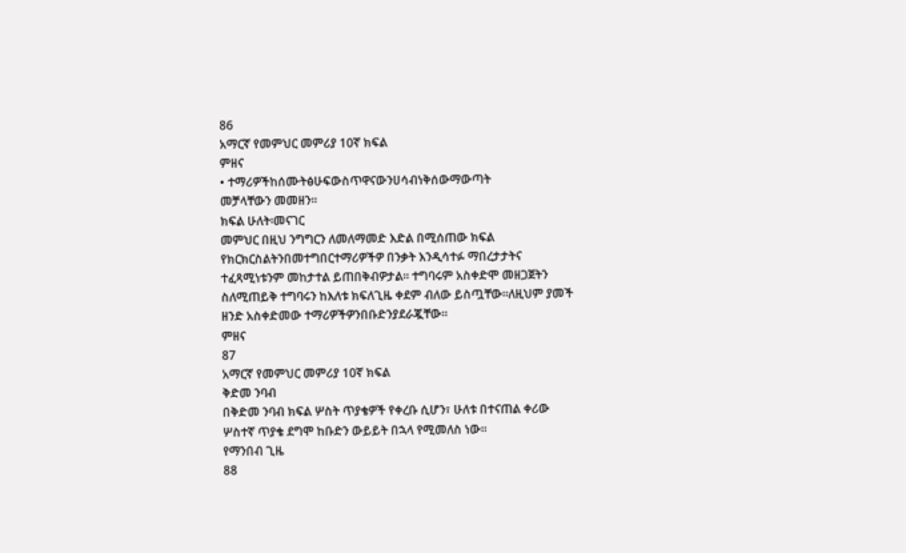86
አማርኛ የመምህር መምሪያ 10ኛ ክፍል
ምዘና
• ተማሪዎችከሰሙትፅሁፍውስጥዋናውንሀሳብነቅሰውማውጣት
መቻላቸውን መመዘን።
ክፍል ሁለት፡መናገር
መምህር በዚህ ንግግርን ለመለማመድ እድል በሚሰጠው ክፍል
የክርክርስልትንበመተግበርተማሪዎችዎ በንቃት እንዲሳተፉ ማበረታታትና
ተፈጻሚነቱንም መከታተል ይጠበቅብዎታል። ተግባሩም አስቀድሞ መዘጋጀትን
ስለሚጠይቅ ተግባሩን ከእለቱ ክፍለጊዜ ቀደም ብለው ይስጧቸው።ለዚህም ያመች
ዘንድ አስቀድመው ተማሪዎችዎንበቡድንያደራጇቸው።
ምዘና
87
አማርኛ የመምህር መምሪያ 10ኛ ክፍል
ቅድመ ንባብ
በቅድመ ንባብ ክፍል ሦስት ጥያቄዎች የቀረቡ ሲሆን፣ ሁለቱ በተናጠል ቀሪው
ሦስተኛ ጥያቄ ደግሞ ከቡድን ውይይት በኋላ የሚመለስ ነው።
የማንበብ ጊዜ
88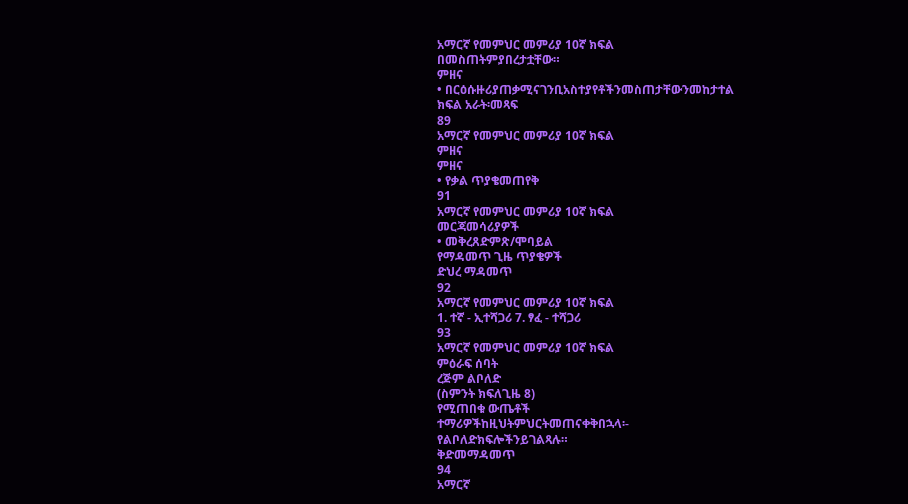አማርኛ የመምህር መምሪያ 10ኛ ክፍል
በመስጠትምያበረታቷቸው።
ምዘና
• በርዕሱዙሪያጠቃሚናገንቢአስተያየቶችንመስጠታቸውንመከታተል
ክፍል አራት፡መጻፍ
89
አማርኛ የመምህር መምሪያ 10ኛ ክፍል
ምዘና
ምዘና
• የቃል ጥያቄመጠየቅ
91
አማርኛ የመምህር መምሪያ 10ኛ ክፍል
መርጃመሳሪያዎች
• መቅረጸድምጽ/ሞባይል
የማዳመጥ ጊዜ ጥያቄዎች
ድህረ ማዳመጥ
92
አማርኛ የመምህር መምሪያ 10ኛ ክፍል
1. ተኛ - ኢተሻጋሪ 7. ፃፈ - ተሻጋሪ
93
አማርኛ የመምህር መምሪያ 10ኛ ክፍል
ምዕራፍ ሰባት
ረጅም ልቦለድ
(ስምንት ክፍለጊዜ 8)
የሚጠበቁ ውጤቶች
ተማሪዎችከዚህትምህርትመጠናቀቅበኋላ፡-
የልቦለድክፍሎችንይገልጻሉ።
ቅድመማዳመጥ
94
አማርኛ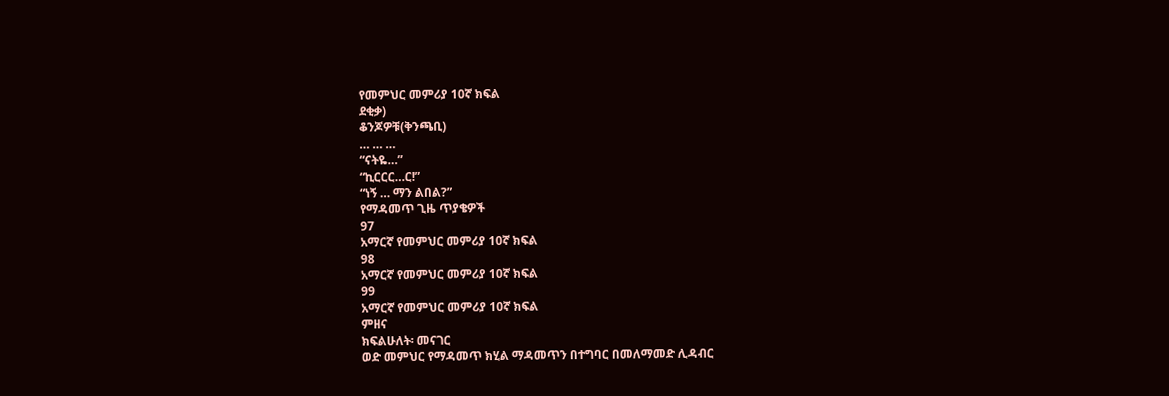የመምህር መምሪያ 10ኛ ክፍል
ደቂቃ)
ቆንጆዎቹ(ቅንጫቢ)
… … …
“ናትዬ…”
“ኪርርር…ር!”
“ነኝ … ማን ልበል?”
የማዳመጥ ጊዜ ጥያቄዎች
97
አማርኛ የመምህር መምሪያ 10ኛ ክፍል
98
አማርኛ የመምህር መምሪያ 10ኛ ክፍል
99
አማርኛ የመምህር መምሪያ 10ኛ ክፍል
ምዘና
ክፍልሁለት፡ መናገር
ወድ መምህር የማዳመጥ ክሂል ማዳመጥን በተግባር በመለማመድ ሊዳብር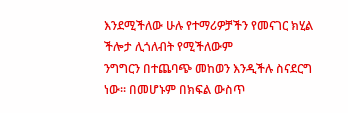እንደሚችለው ሁሉ የተማሪዎቻችን የመናገር ክሂል ችሎታ ሊጎለብት የሚችለውም
ንግግርን በተጨባጭ መከወን እንዲችሉ ስናደርግ ነው። በመሆኑም በክፍል ውስጥ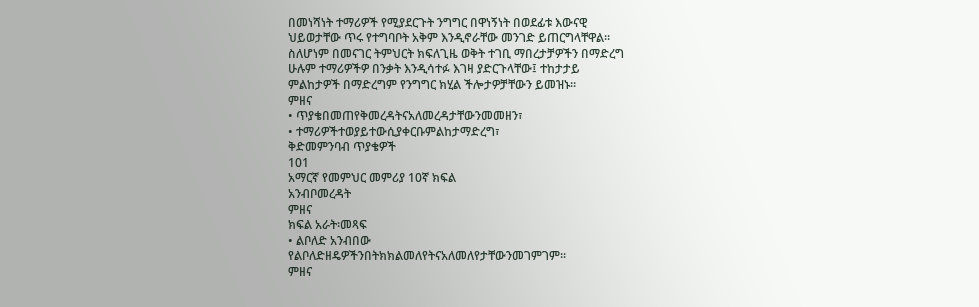በመነሻነት ተማሪዎች የሚያደርጉት ንግግር በዋነኝነት በወደፊቱ እውናዊ
ህይወታቸው ጥሩ የተግባቦት አቅም እንዲኖራቸው መንገድ ይጠርግላቸዋል።
ስለሆነም በመናገር ትምህርት ክፍለጊዜ ወቅት ተገቢ ማበረታቻዎችን በማድረግ
ሁሉም ተማሪዎችዎ በንቃት እንዲሳተፉ እገዛ ያድርጉላቸው፤ ተከታታይ
ምልከታዎች በማድረግም የንግግር ክሂል ችሎታዎቻቸውን ይመዝኑ።
ምዘና
• ጥያቄበመጠየቅመረዳትናአለመረዳታቸውንመመዘን፣
• ተማሪዎችተወያይተውሲያቀርቡምልከታማድረግ፣
ቅድመምንባብ ጥያቄዎች
101
አማርኛ የመምህር መምሪያ 10ኛ ክፍል
አንብቦመረዳት
ምዘና
ክፍል አራት፡መጻፍ
• ልቦለድ አንብበው
የልቦለድዘዴዎችንበትክክልመለየትናአለመለየታቸውንመገምገም።
ምዘና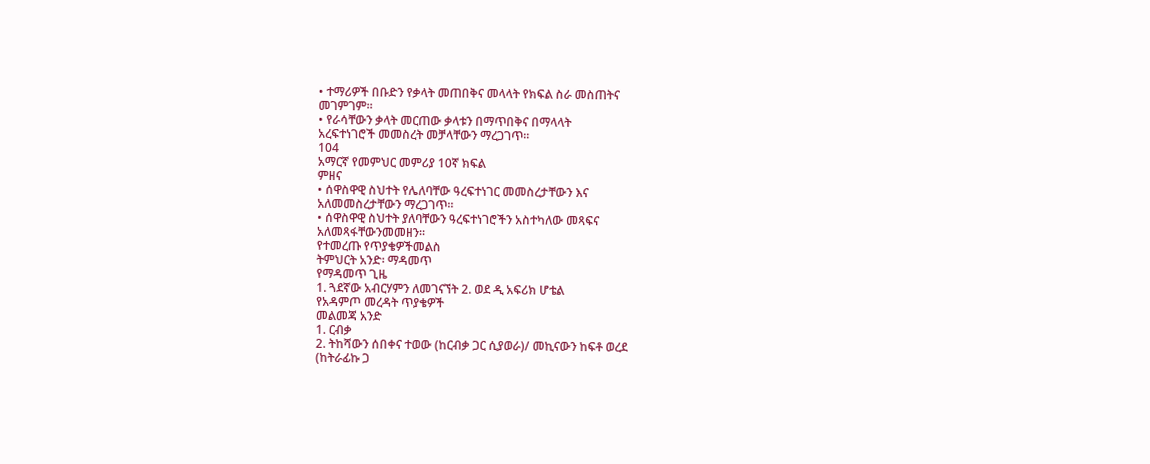• ተማሪዎች በቡድን የቃላት መጠበቅና መላላት የክፍል ስራ መስጠትና
መገምገም።
• የራሳቸውን ቃላት መርጠው ቃላቱን በማጥበቅና በማላላት
አረፍተነገሮች መመስረት መቻላቸውን ማረጋገጥ።
104
አማርኛ የመምህር መምሪያ 10ኛ ክፍል
ምዘና
• ሰዋስዋዊ ስህተት የሌለባቸው ዓረፍተነገር መመስረታቸውን እና
አለመመስረታቸውን ማረጋገጥ።
• ሰዋስዋዊ ስህተት ያለባቸውን ዓረፍተነገሮችን አስተካለው መጻፍና
አለመጻፋቸውንመመዘን።
የተመረጡ የጥያቄዎችመልስ
ትምህርት አንድ፡ ማዳመጥ
የማዳመጥ ጊዜ
1. ጓደኛው አብርሃምን ለመገናኘት 2. ወደ ዲ አፍሪክ ሆቴል
የአዳምጦ መረዳት ጥያቄዎች
መልመጃ አንድ
1. ርብቃ
2. ትከሻውን ሰበቀና ተወው (ከርብቃ ጋር ሲያወራ)/ መኪናውን ከፍቶ ወረደ
(ከትራፊኩ ጋ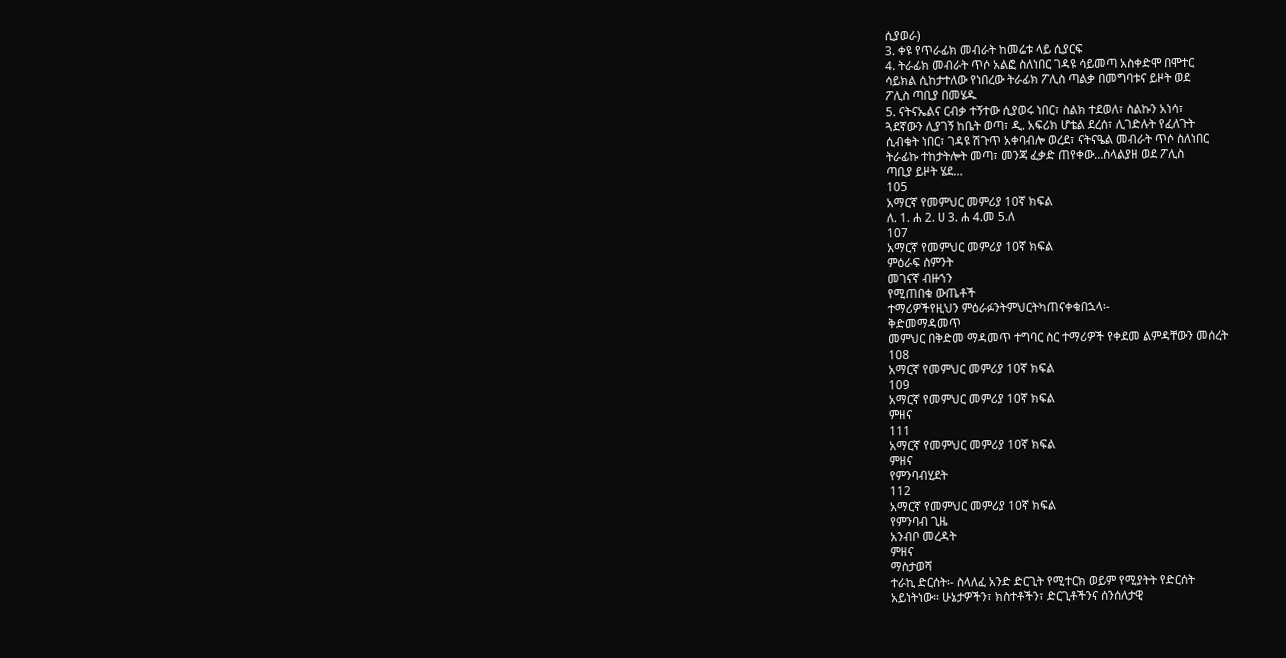ሲያወራ)
3. ቀዩ የጥራፊክ መብራት ከመሬቱ ላይ ሲያርፍ
4. ትራፊክ መብራት ጥሶ አልፎ ስለነበር ገዳዩ ሳይመጣ አስቀድሞ በሞተር
ሳይክል ሲከታተለው የነበረው ትራፊክ ፖሊስ ጣልቃ በመግባቱና ይዞት ወደ
ፖሊስ ጣቢያ በመሄዱ
5. ናትናኤልና ርብቃ ተኝተው ሲያወሩ ነበር፣ ስልክ ተደወለ፣ ስልኩን አነሳ፣
ጓደኛውን ሊያገኝ ከቤት ወጣ፣ ዲ. አፍሪክ ሆቴል ደረሰ፣ ሊገድሉት የፈለጉት
ሲብቁት ነበር፣ ገዳዩ ሽጉጥ አቀባብሎ ወረደ፣ ናትናዔል መብራት ጥሶ ስለነበር
ትራፊኩ ተከታትሎት መጣ፣ መንጃ ፈቃድ ጠየቀው…ስላልያዘ ወደ ፖሊስ
ጣቢያ ይዞት ሄደ…
105
አማርኛ የመምህር መምሪያ 10ኛ ክፍል
ለ. 1. ሐ 2. ሀ 3. ሐ 4.መ 5.ለ
107
አማርኛ የመምህር መምሪያ 10ኛ ክፍል
ምዕራፍ ስምንት
መገናኛ ብዙኀን
የሚጠበቁ ውጤቶች
ተማሪዎችየዚህን ምዕራፉንትምህርትካጠናቀቁበኋላ፡-
ቅድመማዳመጥ
መምህር በቅድመ ማዳመጥ ተግባር ስር ተማሪዎች የቀደመ ልምዳቸውን መሰረት
108
አማርኛ የመምህር መምሪያ 10ኛ ክፍል
109
አማርኛ የመምህር መምሪያ 10ኛ ክፍል
ምዘና
111
አማርኛ የመምህር መምሪያ 10ኛ ክፍል
ምዘና
የምንባብሂደት
112
አማርኛ የመምህር መምሪያ 10ኛ ክፍል
የምንባብ ጊዜ
አንብቦ መረዳት
ምዘና
ማስታወሻ
ተራኪ ድርሰት፡- ስላለፈ አንድ ድርጊት የሚተርክ ወይም የሚያትት የድርሰት
አይነትነው። ሁኔታዎችን፣ ክስተቶችን፣ ድርጊቶችንና ሰንሰለታዊ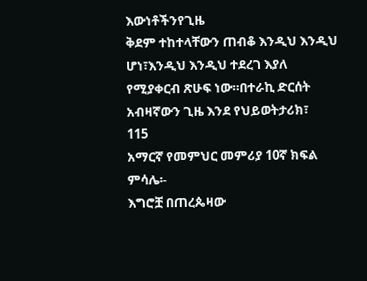እውነቶችንየጊዜ
ቅደም ተከተላቸውን ጠብቆ እንዲህ እንዲህ ሆነ፣እንዲህ እንዲህ ተደረገ እያለ
የሚያቀርብ ጽሁፍ ነው።በተራኪ ድርሰት አብዛኛውን ጊዜ እንደ የህይወትታሪክ፣
115
አማርኛ የመምህር መምሪያ 10ኛ ክፍል
ምሳሌ፡-
እግሮቿ በጠረጴዛው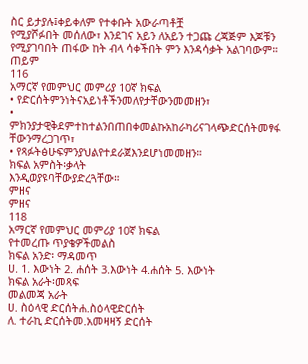ስር ይታያሉ፤ቀይቀለም የተቀቡት አውራጣቶቿ
የሚያሾፉበት መሰለው፣ እንደገና አይን ለአይን ተጋጩ ረጃጅም እጆቹን
የሚያገባበት ጠፋው ከት ብላ ሳቀችበት ምን እንዳሳቃት አልገባውም። ጠይም
116
አማርኛ የመምህር መምሪያ 10ኛ ክፍል
• የድርሰትምንነትናአይነቶችንመለየታቸውንመመዘን፣
• ምክንያታዊቅደምተከተልንበጠበቀመልኩአከራካሪናገላጭድርሰትመፃፋ
ቸውንማረጋገጥ፣
• የጻፉትፅሁፍምንያህልየተደራጀእንደሆነመመዘን።
ክፍል አምስት፡ቃላት
እንዲወያዩባቸውያድረጓቸው።
ምዘና
ምዘና
118
አማርኛ የመምህር መምሪያ 10ኛ ክፍል
የተመረጡ ጥያቄዎችመልስ
ክፍል አንድ፡ ማዳመጥ
ሀ. 1. እውነት 2. ሐሰት 3.እውነት 4.ሐሰት 5. እውነት
ክፍል አራት፡መጻፍ
መልመጃ አራት
ሀ. ስዕላዊ ድርሰትሐ.ስዕላዊድርሰት
ለ. ተራኪ ድርሰትመ.አመዛዛኝ ድርሰት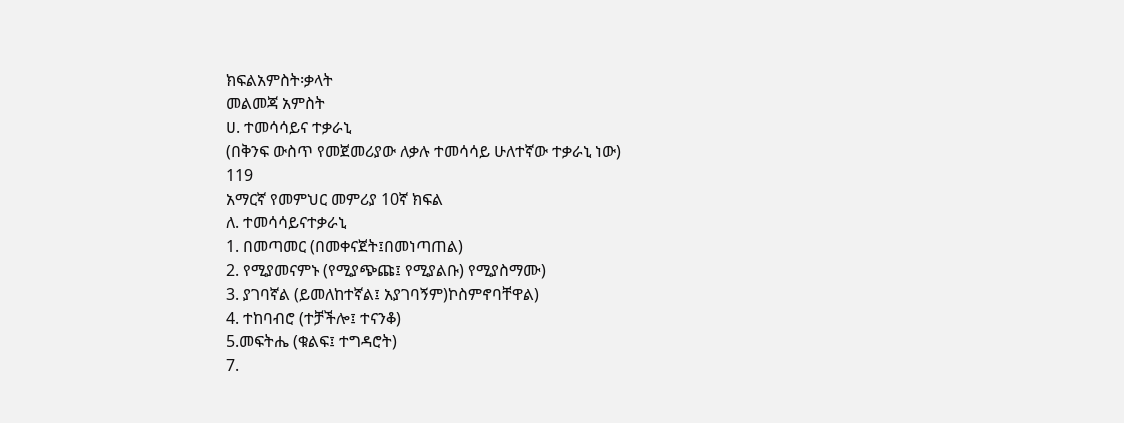ክፍልአምስት፡ቃላት
መልመጃ አምስት
ሀ. ተመሳሳይና ተቃራኒ
(በቅንፍ ውስጥ የመጀመሪያው ለቃሉ ተመሳሳይ ሁለተኛው ተቃራኒ ነው)
119
አማርኛ የመምህር መምሪያ 10ኛ ክፍል
ለ. ተመሳሳይናተቃራኒ
1. በመጣመር (በመቀናጀት፤በመነጣጠል)
2. የሚያመናምኑ (የሚያጭጩ፤ የሚያልቡ) የሚያስማሙ)
3. ያገባኛል (ይመለከተኛል፤ አያገባኝም)ኮስምኖባቸዋል)
4. ተከባብሮ (ተቻችሎ፤ ተናንቆ)
5.መፍትሔ (ቁልፍ፤ ተግዳሮት)
7.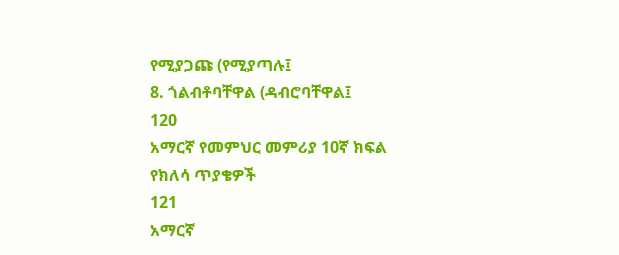የሚያጋጩ (የሚያጣሉ፤
8. ጎልብቶባቸዋል (ዳብሮባቸዋል፤
120
አማርኛ የመምህር መምሪያ 10ኛ ክፍል
የክለሳ ጥያቄዎች
121
አማርኛ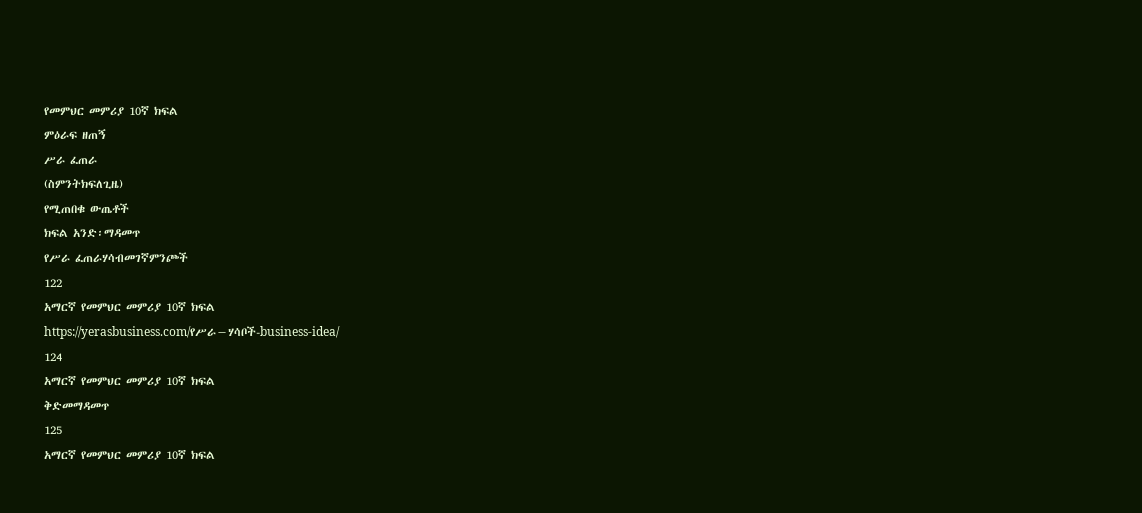የመምህር መምሪያ 10ኛ ክፍል
ምዕራፍ ዘጠኝ
ሥራ ፈጠራ
(ስምንትክፍለጊዜ)
የሚጠበቁ ውጤቶች
ክፍል አንድ፡ማዳመጥ
የሥራ ፈጠራሃሳብመገኛምንጮች
122
አማርኛ የመምህር መምሪያ 10ኛ ክፍል
https://yerasbusiness.com/የሥራ−ሃሳቦች-business-idea/
124
አማርኛ የመምህር መምሪያ 10ኛ ክፍል
ቅድመማዳመጥ
125
አማርኛ የመምህር መምሪያ 10ኛ ክፍል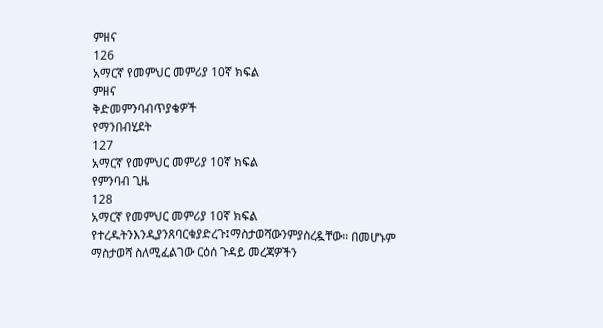ምዘና
126
አማርኛ የመምህር መምሪያ 10ኛ ክፍል
ምዘና
ቅድመምንባብጥያቄዎች
የማንበብሂደት
127
አማርኛ የመምህር መምሪያ 10ኛ ክፍል
የምንባብ ጊዜ
128
አማርኛ የመምህር መምሪያ 10ኛ ክፍል
የተረዱትንእንዲያንጸባርቁያድረጉ፤ማስታወሻውንምያስረዷቸው። በመሆኑም
ማስታወሻ ስለሚፈልገው ርዕሰ ጉዳይ መረጃዎችን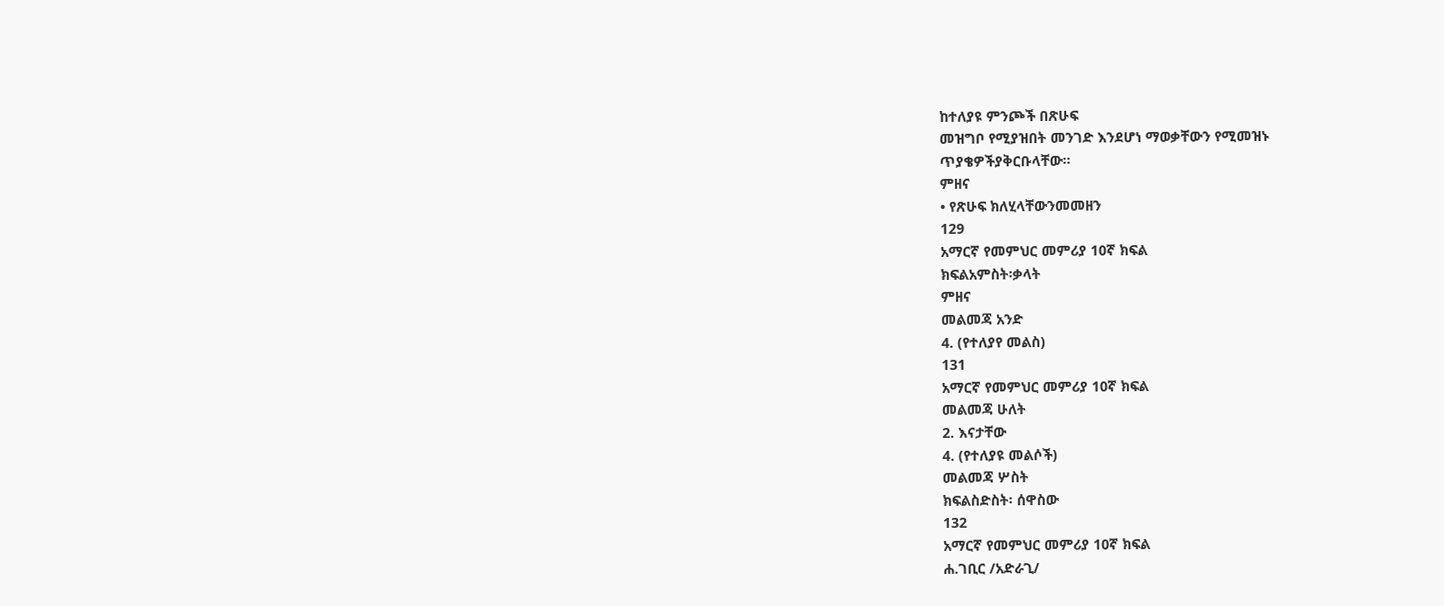ከተለያዩ ምንጮች በጽሁፍ
መዝግቦ የሚያዝበት መንገድ እንደሆነ ማወቃቸውን የሚመዝኑ
ጥያቄዎችያቅርቡላቸው።
ምዘና
• የጽሁፍ ክለሂላቸውንመመዘን
129
አማርኛ የመምህር መምሪያ 10ኛ ክፍል
ክፍልአምስት፡ቃላት
ምዘና
መልመጃ አንድ
4. (የተለያየ መልስ)
131
አማርኛ የመምህር መምሪያ 10ኛ ክፍል
መልመጃ ሁለት
2. እናታቸው
4. (የተለያዩ መልሶች)
መልመጃ ሦስት
ክፍልስድስት፡ ሰዋስው
132
አማርኛ የመምህር መምሪያ 10ኛ ክፍል
ሐ.ገቢር /አድራጊ/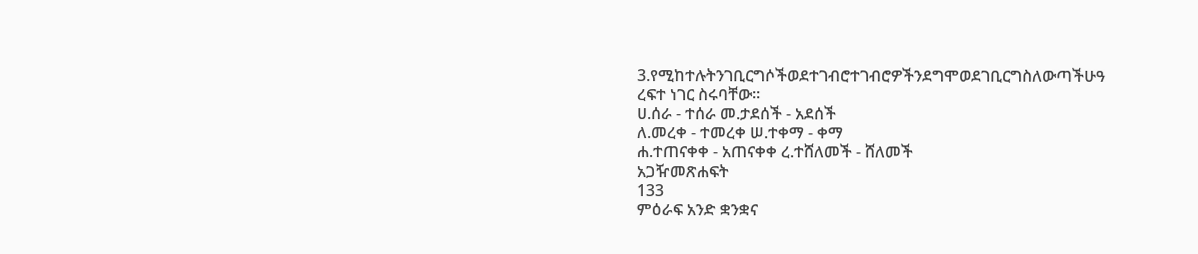3.የሚከተሉትንገቢርግሶችወደተገብሮተገብሮዎችንደግሞወደገቢርግስለውጣችሁዓ
ረፍተ ነገር ስሩባቸው።
ሀ.ሰራ - ተሰራ መ.ታደሰች - አደሰች
ለ.መረቀ - ተመረቀ ሠ.ተቀማ - ቀማ
ሐ.ተጠናቀቀ - አጠናቀቀ ረ.ተሸለመች - ሸለመች
አጋዥመጽሐፍት
133
ምዕራፍ አንድ ቋንቋና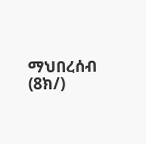ማህበረሰብ (8ክ/)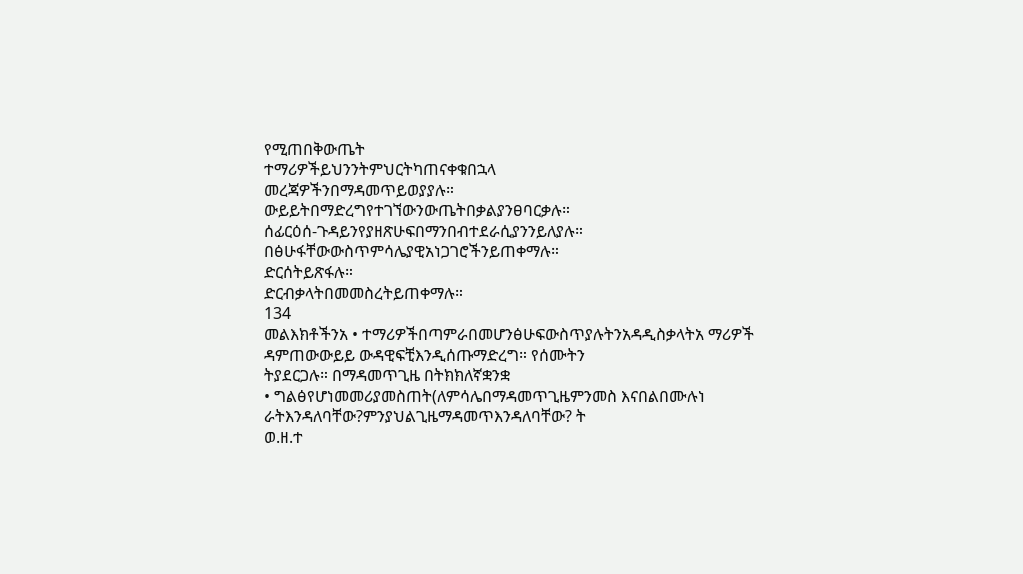የሚጠበቅውጤት
ተማሪዎችይህንንትምህርትካጠናቀቁበኋላ
መረጃዎችንበማዳመጥይወያያሉ።
ውይይትበማድረግየተገኘውንውጤትበቃልያንፀባርቃሉ።
ሰፊርዕሰ-ጉዳይንየያዘጽሁፍበማንበብተደራሲያንንይለያሉ።
በፅሁፋቸውውስጥምሳሌያዊአነጋገሮችንይጠቀማሉ።
ድርሰትይጽፋሉ።
ድርብቃላትበመመስረትይጠቀማሉ።
134
መልእክቶችንአ • ተማሪዎችበጣምራበመሆንፅሁፍውስጥያሉትንአዳዲስቃላትአ ማሪዎች
ዳምጠውውይይ ውዳዊፍቺእንዲሰጡማድረግ። የሰሙትን
ትያደርጋሉ። በማዳመጥጊዜ በትክክለኛቋንቋ
• ግልፅየሆነመመሪያመስጠት(ለምሳሌበማዳመጥጊዜምንመስ እናበልበሙሉነ
ራትእንዳለባቸው?ምንያህልጊዜማዳመጥእንዳለባቸው? ት
ወ.ዘ.ተ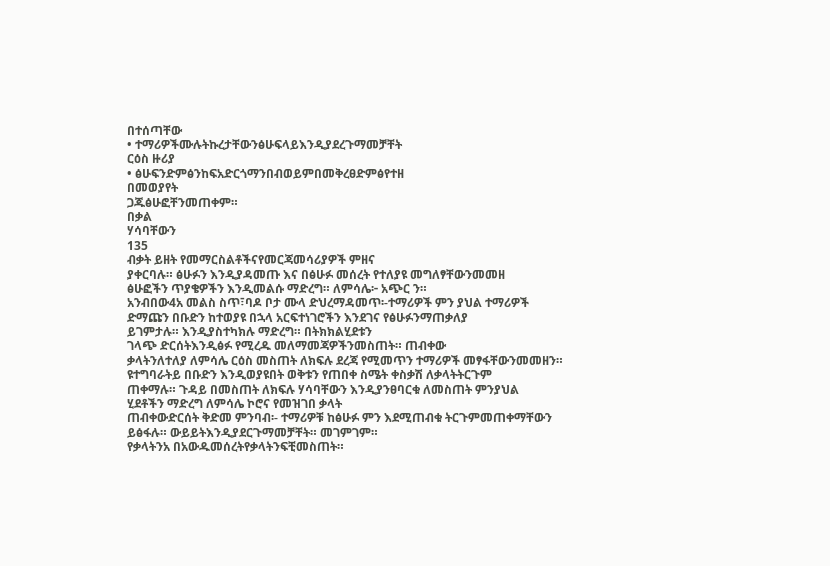በተሰጣቸው
• ተማሪዎችሙሉትኩረታቸውንፅሁፍላይእንዲያደረጉማመቻቸት
ርዕስ ዙሪያ
• ፅሁፍንድምፅንከፍአድርጎማንበብወይምበመቅረፀድምፅየተዘ
በመወያየት
ጋጁፅሁፎቸንመጠቀም።
በቃል
ሃሳባቸውን
135
ብቃት ይዘት የመማርስልቶችናየመርጃመሳሪያዎች ምዘና
ያቀርባሉ። ፅሁፉን እንዲያዳመጡ እና በፅሁፉ መሰረት የተለያዩ መግለፃቸውንመመዘ
ፅሁፎችን ጥያቄዎችን እንዲመልሱ ማድረግ። ለምሳሌ፦ አጭር ን።
አንብበው4አ መልስ ስጥ፣ባዶ ቦታ ሙላ ድህረማዳመጥ፡-ተማሪዎች ምን ያህል ተማሪዎች
ድማጩን በቡድን ከተወያዩ በኋላ አርፍተነገሮችን እንደገና የፅሁፉንማጠቃለያ
ይገምታሉ። እንዲያስተካክሉ ማድረግ። በትክክልሂደቱን
ገላጭ ድርሰትእንዲፅፉ የሚረዱ መለማመጃዎችንመስጠት። ጠብቀው
ቃላትንለተለያ ለምሳሌ ርዕስ መስጠት ለክፍሉ ደረጃ የሚመጥን ተማሪዎች መፃፋቸውንመመዘን።
ዩተግባራትይ በቡድን እንዲወያዩበት ወቅቱን የጠበቀ ስሜት ቀስቃሽ ለቃላትትርጉም
ጠቀማሉ። ጉዳይ በመስጠት ለክፍሉ ሃሳባቸውን እንዲያንፀባርቁ ለመስጠት ምንያህል
ሂደቶችን ማድረግ ለምሳሌ ኮሮና የመዝገበ ቃላት
ጠብቀውድርሰት ቅድመ ምንባብ፡- ተማሪዎቹ ከፅሁፉ ምን እደሚጠብቁ ትርጉምመጠቀማቸውን
ይፅፋሉ። ውይይትእንዲያደርጉማመቻቸት። መገምገም።
የቃላትንአ በአውዱመሰረትየቃላትንፍቺመስጠት።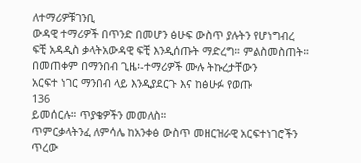ለተማሪዎቹገንቢ
ውዳዊ ተማሪዎች በጥንድ በመሆን ፅሁፍ ውስጥ ያሉትን የሆነግብረ
ፍቺ አዳዲስ ቃላትአውዳዊ ፍቺ እንዲሰጡት ማድረግ። ምልስመስጠት።
በመጠቀም በማንበብ ጊዜ፡-ተማሪዎች ሙሉ ትኩረታቸውን
አርፍተ ነገር ማንበብ ላይ እንዲያደርጉ እና ከፅሁፉ የወጡ
136
ይመሰርሉ። ጥያቄዎችን መመለስ።
ጥምርቃላትንፈ ለምሳሌ ከአንቀፅ ውስጥ መዘርዝራዊ አርፍተነገሮችን
ጥረው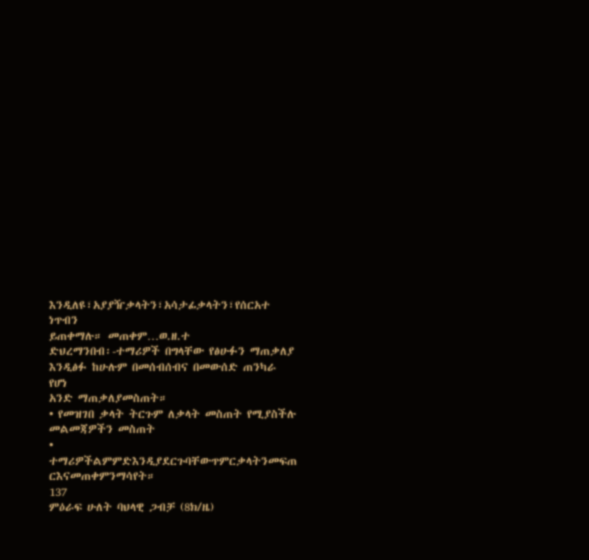እንዲለዩ፣አያያዥቃላትን፣አሳታፊቃላትን፣የሰርአተ ነጥብን
ይጠቀማሉ። መጠቀም…ወ.ዘ.ተ
ድህረማንበብ፡-ተማሪዎች በግላቸው የፅሁፉን ማጠቃለያ
እንዲፅፉ ከሁሉም በመሰብሰብና በመውሰድ ጠንካራ የሆነ
አንድ ማጠቃለያመስጠት።
• የመዝገበ ቃላት ትርጉም ለቃላት መስጠት የሚያስችሉ
መልመጃዎችን መስጠት
• ተማሪዎችልምምድእንዲያደርጉባቸውጥምርቃላትንመፍጠ
ርእናመጠቀምንማሳየት።
137
ምዕራፍ ሁለት ባህላዊ ጋብቻ (8ክ/ዜ)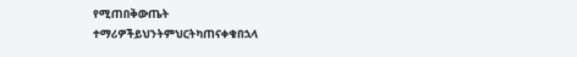የሚጠበቅውጤት
ተማሪዎችይህንትምህርትካጠናቀቁበኋላ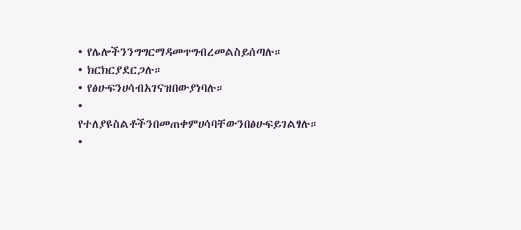• የሌሎችንንግግርማዳመጥግብረመልስይሰጣሉ።
• ክርክርያደርጋሉ።
• የፅሁፍንሀሳብአገናዝበውያነባሉ።
• የተለያዩስልቶችንበመጠቀምሀሳባቸውንበፅሁፍይገልፃሉ።
•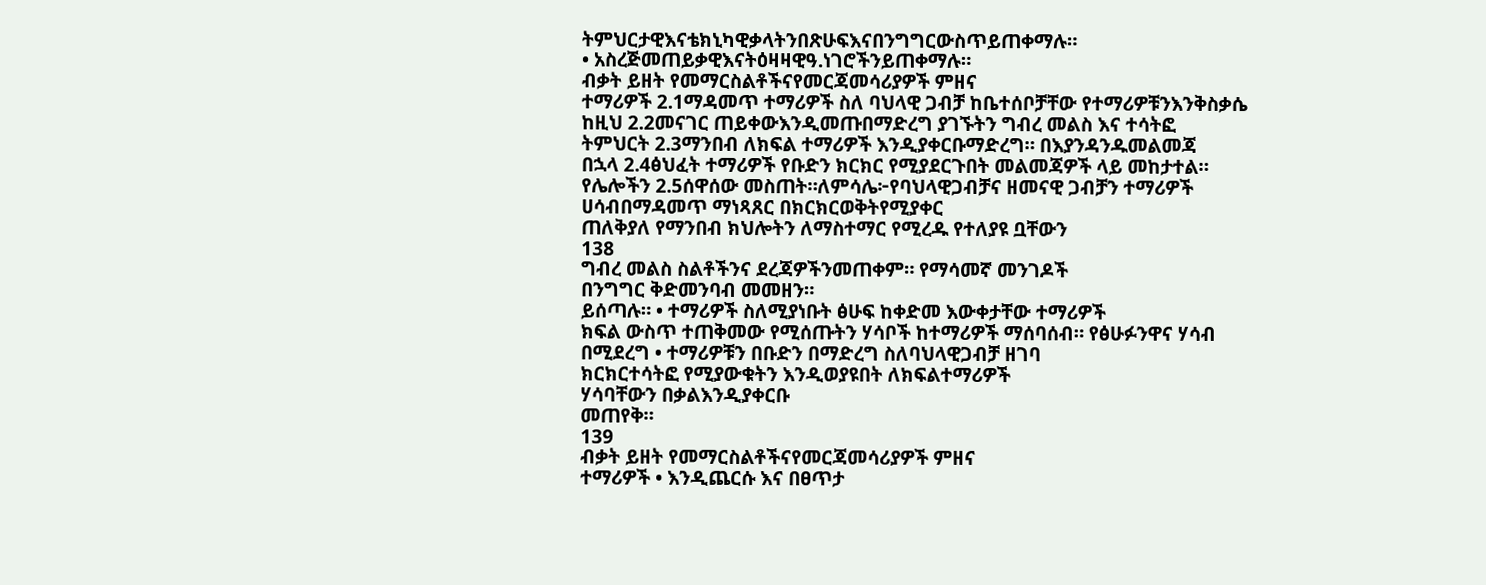ትምህርታዊእናቴክኒካዊቃላትንበጽሁፍእናበንግግርውስጥይጠቀማሉ።
• አስረጅመጠይቃዊእናትዕዛዛዊዓ.ነገሮችንይጠቀማሉ።
ብቃት ይዘት የመማርስልቶችናየመርጃመሳሪያዎች ምዘና
ተማሪዎች 2.1ማዳመጥ ተማሪዎች ስለ ባህላዊ ጋብቻ ከቤተሰቦቻቸው የተማሪዎቹንእንቅስቃሴ
ከዚህ 2.2መናገር ጠይቀውእንዲመጡበማድረግ ያገኙትን ግብረ መልስ እና ተሳትፎ
ትምህርት 2.3ማንበብ ለክፍል ተማሪዎች እንዲያቀርቡማድረግ። በእያንዳንዱመልመጃ
በኋላ 2.4ፅህፈት ተማሪዎች የቡድን ክርክር የሚያደርጉበት መልመጃዎች ላይ መከታተል።
የሌሎችን 2.5ሰዋሰው መስጠት።ለምሳሌ፦የባህላዊጋብቻና ዘመናዊ ጋብቻን ተማሪዎች
ሀሳብበማዳመጥ ማነጻጸር በክርክርወቅትየሚያቀር
ጠለቅያለ የማንበብ ክህሎትን ለማስተማር የሚረዱ የተለያዩ ቧቸውን
138
ግብረ መልስ ስልቶችንና ደረጃዎችንመጠቀም። የማሳመኛ መንገዶች
በንግግር ቅድመንባብ መመዘን።
ይሰጣሉ። • ተማሪዎች ስለሚያነቡት ፅሁፍ ከቀድመ እውቀታቸው ተማሪዎች
ክፍል ውስጥ ተጠቅመው የሚሰጡትን ሃሳቦች ከተማሪዎች ማሰባሰብ። የፅሁፉንዋና ሃሳብ
በሚደረግ • ተማሪዎቹን በቡድን በማድረግ ስለባህላዊጋብቻ ዘገባ
ክርክርተሳትፎ የሚያውቁትን እንዲወያዩበት ለክፍልተማሪዎች
ሃሳባቸውን በቃልእንዲያቀርቡ
መጠየቅ።
139
ብቃት ይዘት የመማርስልቶችናየመርጃመሳሪያዎች ምዘና
ተማሪዎች • እንዲጨርሱ እና በፀጥታ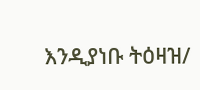እንዲያነቡ ትዕዛዝ/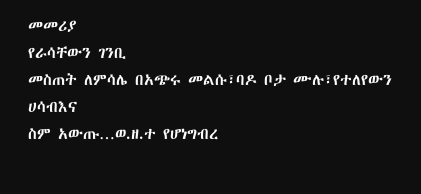መመሪያ
የራሳቸውን ገንቢ
መስጠት ለምሳሌ በአጭሩ መልሱ፣ባዶ ቦታ ሙሉ፣የተለየውን
ሀሳብእና
ስም አውጡ…ወ.ዘ.ተ የሆነግብረ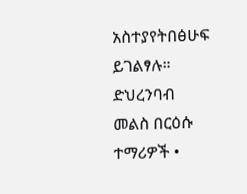አስተያየትበፅሁፍ
ይገልፃሉ። ድህረንባብ መልስ በርዕሱ
ተማሪዎች •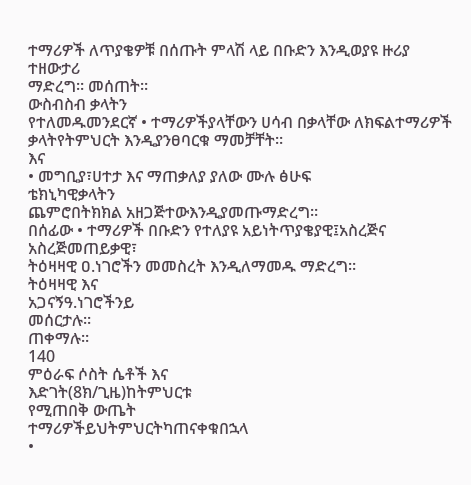ተማሪዎች ለጥያቄዎቹ በሰጡት ምላሽ ላይ በቡድን እንዲወያዩ ዙሪያ
ተዘውታሪ
ማድረግ። መሰጠት።
ውስብስብ ቃላትን
የተለመዱመንደርኛ • ተማሪዎችያላቸውን ሀሳብ በቃላቸው ለክፍልተማሪዎች
ቃላትየትምህርት እንዲያንፀባርቁ ማመቻቸት።
እና
• መግቢያ፣ሀተታ እና ማጠቃለያ ያለው ሙሉ ፅሁፍ
ቴክኒካዊቃላትን
ጨምሮበትክክል አዘጋጅተውእንዲያመጡማድረግ።
በሰፊው • ተማሪዎች በቡድን የተለያዩ አይነትጥያቄያዊ፤አስረጅና
አስረጅመጠይቃዊ፣
ትዕዛዛዊ ዐ.ነገሮችን መመስረት እንዲለማመዱ ማድረግ።
ትዕዛዛዊ እና
አጋናኝዓ.ነገሮችንይ
መሰርታሉ።
ጠቀማሉ።
140
ምዕራፍ ሶስት ሴቶች እና
እድገት(8ክ/ጊዜ)ከትምህርቱ
የሚጠበቅ ውጤት
ተማሪዎችይህትምህርትካጠናቀቁበኋላ
•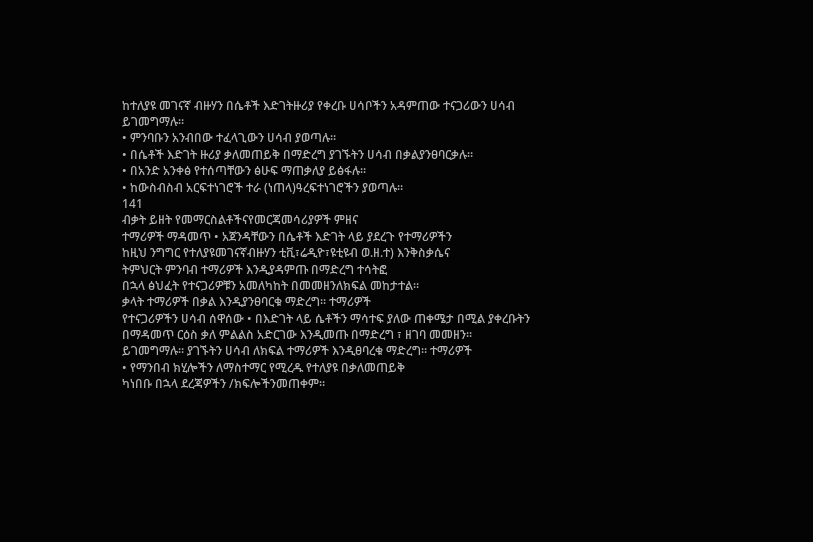ከተለያዩ መገናኛ ብዙሃን በሴቶች እድገትዙሪያ የቀረቡ ሀሳቦችን አዳምጠው ተናጋሪውን ሀሳብ ይገመግማሉ።
• ምንባቡን አንብበው ተፈላጊውን ሀሳብ ያወጣሉ።
• በሴቶች እድገት ዙሪያ ቃለመጠይቅ በማድረግ ያገኙትን ሀሳብ በቃልያንፀባርቃሉ።
• በአንድ አንቀፅ የተሰጣቸውን ፅሁፍ ማጠቃለያ ይፅፋሉ።
• ከውስብስብ አርፍተነገሮች ተራ (ነጠላ)ዓረፍተነገሮችን ያወጣሉ።
141
ብቃት ይዘት የመማርስልቶችናየመርጃመሳሪያዎች ምዘና
ተማሪዎች ማዳመጥ • አጀንዳቸውን በሴቶች እድገት ላይ ያደረጉ የተማሪዎችን
ከዚህ ንግግር የተለያዩመገናኛብዙሃን ቲቪ፣ሬዲዮ፣ዩቲዩብ ወ.ዘ.ተ) እንቅስቃሴና
ትምህርት ምንባብ ተማሪዎች እንዲያዳምጡ በማድረግ ተሳትፎ
በኋላ ፅህፈት የተናጋሪዎቹን አመለካከት በመመዘንለክፍል መከታተል።
ቃላት ተማሪዎች በቃል እንዲያንፀባርቁ ማድረግ። ተማሪዎች
የተናጋሪዎችን ሀሳብ ሰዋሰው • በእድገት ላይ ሴቶችን ማሳተፍ ያለው ጠቀሜታ በሚል ያቀረቡትን
በማዳመጥ ርዕስ ቃለ ምልልስ አድርገው እንዲመጡ በማድረግ ፣ ዘገባ መመዘን።
ይገመግማሉ። ያገኙትን ሀሳብ ለክፍል ተማሪዎች እንዲፀባረቁ ማድረግ። ተማሪዎች
• የማንበብ ክሂሎችን ለማስተማር የሚረዱ የተለያዩ በቃለመጠይቅ
ካነበቡ በኋላ ደረጃዎችን /ክፍሎችንመጠቀም።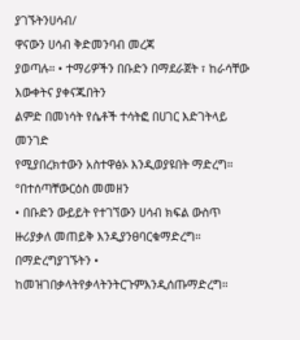ያገኙትንሀሳብ/
ዋናውን ሀሳብ ቅድመንባብ መረጃ
ያወጣሉ። • ተማሪዎችን በቡድን በማደራጀት ፣ ከራሳቸው እውቀትና ያቀናጁበትን
ልምድ በመነሳት የሴቶች ተሳትፎ በሀገር እድገትላይ መንገድ
የሚያበረክተውን አስተዋፅኦ እንዲወያዩበት ማድረግ።
°በተሰጣቸውርዕስ መመዘን
• በቡድን ውይይት የተገኘውን ሀሳብ ክፍል ውስጥ
ዙሪያቃለ መጠይቅ እንዲያንፀባርቁማድረግ።
በማድረግያገኙትን • ከመዝገበቃላትየቃላትንትርጉምእንዲሰጡማድረግ።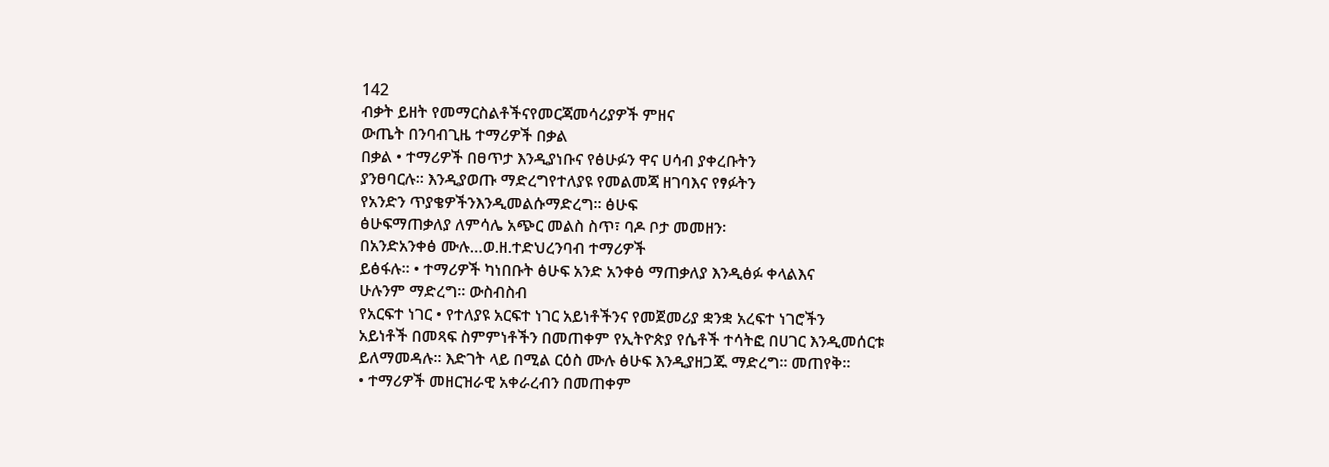142
ብቃት ይዘት የመማርስልቶችናየመርጃመሳሪያዎች ምዘና
ውጤት በንባብጊዜ ተማሪዎች በቃል
በቃል • ተማሪዎች በፀጥታ እንዲያነቡና የፅሁፉን ዋና ሀሳብ ያቀረቡትን
ያንፀባርሉ። እንዲያወጡ ማድረግየተለያዩ የመልመጃ ዘገባእና የፃፉትን
የአንድን ጥያቄዎችንእንዲመልሱማድረግ። ፅሁፍ
ፅሁፍማጠቃለያ ለምሳሌ አጭር መልስ ስጥ፣ ባዶ ቦታ መመዘን፡
በአንድአንቀፅ ሙሉ…ወ.ዘ.ተድህረንባብ ተማሪዎች
ይፅፋሉ። • ተማሪዎች ካነበቡት ፅሁፍ አንድ አንቀፅ ማጠቃለያ እንዲፅፉ ቀላልእና
ሁሉንም ማድረግ። ውስብስብ
የአርፍተ ነገር • የተለያዩ አርፍተ ነገር አይነቶችንና የመጀመሪያ ቋንቋ አረፍተ ነገሮችን
አይነቶች በመጻፍ ስምምነቶችን በመጠቀም የኢትዮጵያ የሴቶች ተሳትፎ በሀገር እንዲመሰርቱ
ይለማመዳሉ። እድገት ላይ በሚል ርዕስ ሙሉ ፅሁፍ እንዲያዘጋጁ ማድረግ። መጠየቅ።
• ተማሪዎች መዘርዝራዊ አቀራረብን በመጠቀም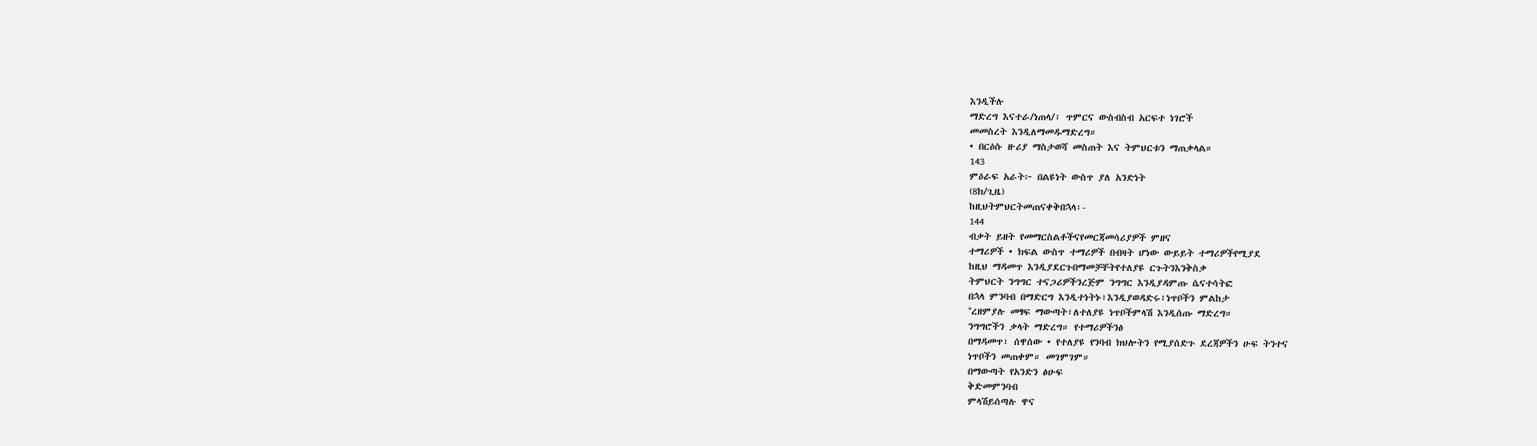እንዲችሉ
ማድረግ እናተራ/ነጠላ/፣ ጥምርና ውስብስብ አርፍተ ነገሮች
መመስረት እንዲለማመዱማድረግ።
• በርዕሱ ዙሪያ ማስታወሻ መስጠት እና ትምህርቱን ማጠቃላል።
143
ምዕራፍ አራት፦ በልዩነት ውስጥ ያለ አንድነት
(8ክ/ጊዜ)
ከዚህትምህርትመጠናቀቅበኋላ፡-
144
ብቃት ይዘት የመማርስልቶችናየመርጃመሳሪያዎች ምዘና
ተማሪዎች • ክፍል ውስጥ ተማሪዎች በብዛት ሆነው ውይይት ተማሪዎችየሚያደ
ከዚህ ማዳመጥ እንዲያደርጉበማመቻቸትየተለያዩ ርጉትንእንቅስቃ
ትምህርት ንግግር ተናጋሪዎችንረጅም ንግግር እንዲያዳምጡ ሴናተሳትፎ
በኋላ ምንባብ በማድርግ እንዲተነትኑ፣እንዲያወዳድሩ፣ነጥቦችን ምልከታ
°ረዘምያሉ መፃፍ ማውጣት፣ለተለያዩ ነጥቦችምላሽ እንዲሰጡ ማድረግ።
ንግግሮችን ቃላት ማድረግ። የተማሪዎችንፅ
በማዳመጥ፣ ሰዋሰው • የተለያዩ የንባብ ክህሎትን የሚያሰድጉ ደረጃዎችን ሁፍ ትንተና
ነጥቦችን መጠቀም። መገምገም።
በማውጣት የአንድን ፅሁፍ
ቅድመምንባብ
ምላሽይሰጣሉ ዋና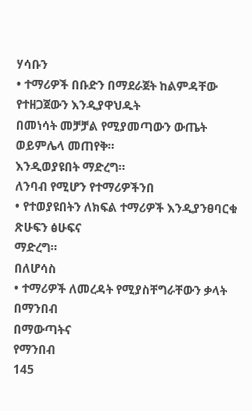ሃሳቡን
• ተማሪዎች በቡድን በማደራጀት ከልምዳቸው
የተዘጋጀውን እንዲያዋህዱት
በመነሳት መቻቻል የሚያመጣውን ውጤት
ወይምሌላ መጠየቅ።
እንዲወያዩበት ማድረግ።
ለንባብ የሚሆን የተማሪዎችንበ
• የተወያዩበትን ለክፍል ተማሪዎች እንዲያንፀባርቁ
ጽሁፍን ፅሁፍና
ማድረግ።
በለሆሳስ
• ተማሪዎች ለመረዳት የሚያስቸግራቸውን ቃላት
በማንበብ
በማውጣትና
የማንበብ
145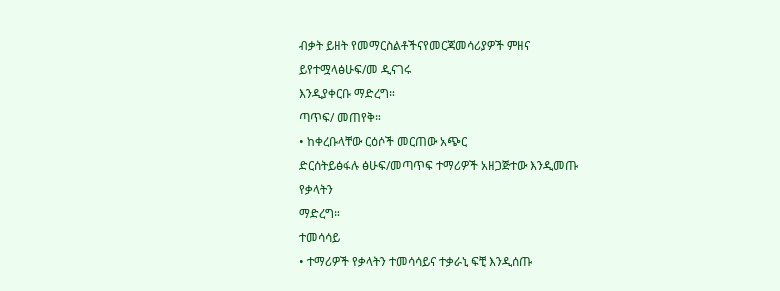ብቃት ይዘት የመማርስልቶችናየመርጃመሳሪያዎች ምዘና
ይየተሟላፅሁፍ/መ ዲናገሩ
እንዲያቀርቡ ማድረግ።
ጣጥፍ/ መጠየቅ።
• ከቀረቡላቸው ርዕሶች መርጠው አጭር
ድርሰትይፅፋሉ ፅሁፍ/መጣጥፍ ተማሪዎች አዘጋጅተው እንዲመጡ
የቃላትን
ማድረግ።
ተመሳሳይ
• ተማሪዎች የቃላትን ተመሳሳይና ተቃራኒ ፍቺ እንዲሰጡ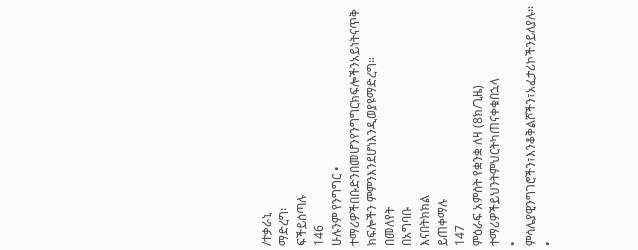/ተቃራኒ
ማድረግ፡
ፍችይሰጣሉ
146
ሁሉንም የንግግር • ተማሪዎችበቡድንበመሆንየንግግርክፍሎችንአይነትናጥቅ
ክፍሎችን ምምንእንደሆነእንዲወያዩማድረግ።
በመለየት
በአግባቡ
እናበትክክል
ይጠቀማሉ
147
ምዕራፍ አምስት የቋንቋ ለዛ (8ክ/ጊዜ)
ተማሪዎችይህንትምህርትካጠናቀቁበኋላ
• ምሳሌያዊንግገሮችን፣እንቆቅልሾችን፣አፈታሪኮችንይለያሉ።
•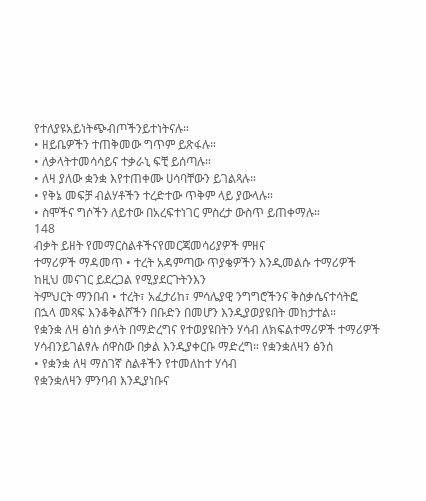የተለያዩአይነትጭብጦችንይተነትናሉ።
• ዘይቤዎችን ተጠቅመው ግጥም ይጽፋሉ።
• ለቃላትተመሳሳይና ተቃራኒ ፍቺ ይሰጣሉ።
• ለዛ ያለው ቋንቋ እየተጠቀሙ ሀሳባቸውን ይገልጻሉ።
• የቅኔ መፍቻ ብልሃቶችን ተረድተው ጥቅም ላይ ያውላሉ።
• ስሞችና ግሶችን ለይተው በአረፍተነገር ምስረታ ውስጥ ይጠቀማሉ።
148
ብቃት ይዘት የመማርስልቶችናየመርጃመሳሪያዎች ምዘና
ተማሪዎች ማዳመጥ • ተረት አዳምጣው ጥያቄዎችን እንዲመልሱ ተማሪዎች
ከዚህ መናገር ይደረጋል የሚያደርጉትንእን
ትምህርት ማንበብ • ተረት፣ አፈታሪከ፣ ምሳሌያዊ ንግግሮችንና ቅስቃሴናተሳትፎ
በኋላ መጻፍ እንቆቅልሾችን በቡድን በመሆን እንዲያወያዩበት መከታተል።
የቋንቋ ለዛ ፅነሰ ቃላት በማድረግና የተወያዩበትን ሃሳብ ለክፍልተማሪዎች ተማሪዎች
ሃሳብንይገልፃሉ ሰዋስው በቃል እንዲያቀርቡ ማድረግ። የቋንቋለዛን ፅንሰ
• የቋንቋ ለዛ ማስገኛ ስልቶችን የተመለከተ ሃሳብ
የቋንቋለዛን ምንባብ እንዲያነቡና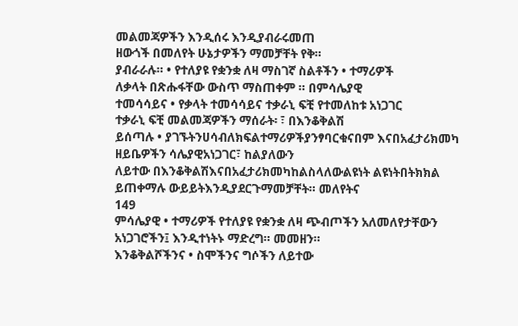መልመጃዎችን እንዲሰሩ እንዲያብራሩመጠ
ዘውጎች በመለየት ሁኔታዎችን ማመቻቸት የቅ።
ያብራራሉ። • የተለያዩ የቋንቋ ለዛ ማስገኛ ስልቶችን • ተማሪዎች
ለቃላት በጽሑፋቸው ውስጥ ማስጠቀም ። በምሳሌያዊ
ተመሳሳይና • የቃላት ተመሳሳይና ተቃራኒ ፍቺ የተመለከቱ አነጋገር
ተቃራኒ ፍቺ መልመጃዎችን ማሰራት፡ ፣ በእንቆቅልሽ
ይሰጣሉ • ያገኙትንሀሳብለክፍልተማሪዎችያንፃባርቁናበም እናበአፈታሪክመካ
ዘይቤዎችን ሳሌያዊአነጋገር፣ ከልያለውን
ለይተው በእንቆቅልሽእናበአፈታሪክመካከልስላለውልዩነት ልዩነትበትክክል
ይጠቀማሉ ውይይትእንዲያደርጉማመቻቸት። መለየትና
149
ምሳሌያዊ • ተማሪዎች የተለያዩ የቋንቋ ለዛ ጭብጦችን አለመለየታቸውን
አነጋገሮችን፤ እንዲተነትኑ ማድረግ። መመዘን።
እንቆቅልሾችንና • ስሞችንና ግሶችን ለይተው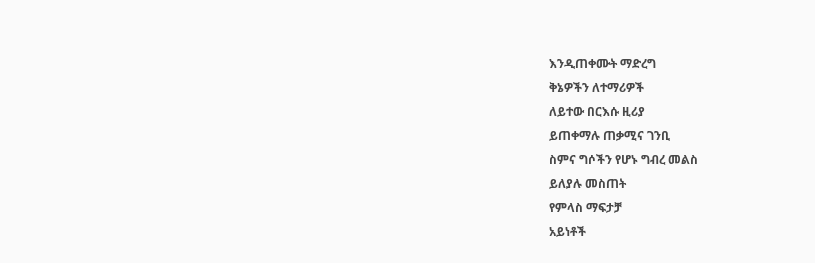እንዲጠቀሙት ማድረግ
ቅኔዎችን ለተማሪዎች
ለይተው በርእሱ ዚሪያ
ይጠቀማሉ ጠቃሚና ገንቢ
ስምና ግሶችን የሆኑ ግብረ መልስ
ይለያሉ መስጠት
የምላስ ማፍታቻ
አይነቶች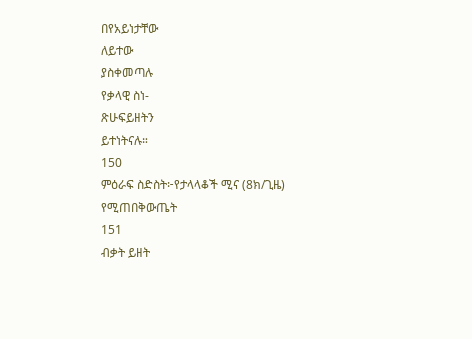በየአይነታቸው
ለይተው
ያስቀመጣሉ
የቃላዊ ስነ-
ጽሁፍይዘትን
ይተነትናሉ።
150
ምዕራፍ ስድስት፦የታላላቆች ሚና (8ክ/ጊዜ)
የሚጠበቅውጤት
151
ብቃት ይዘት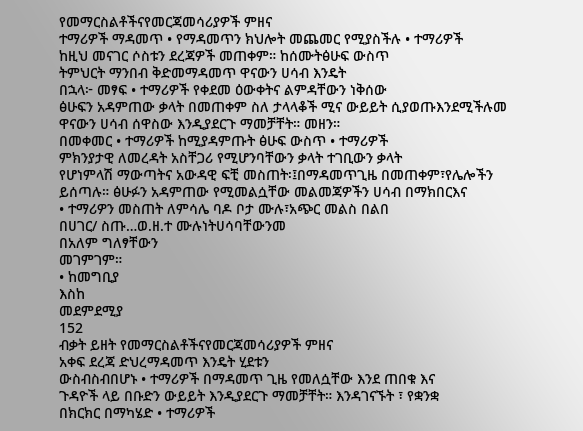የመማርስልቶችናየመርጃመሳሪያዎች ምዘና
ተማሪዎች ማዳመጥ • የማዳመጥን ክህሎት መጨመር የሚያስችሉ • ተማሪዎች
ከዚህ መናገር ሶስቱን ደረጃዎች መጠቀም። ከሰሙትፅሁፍ ውስጥ
ትምህርት ማንበብ ቅድመማዳመጥ ዋናውን ሀሳብ እንዴት
በኋላ፦ መፃፍ • ተማሪዎች የቀደመ ዕውቀትና ልምዳቸውን ነቅሰው
ፅሁፍን አዳምጠው ቃላት በመጠቀም ስለ ታላላቆች ሚና ውይይት ሲያወጡእንደሚችሉመ
ዋናውን ሀሳብ ሰዋስው እንዲያደርጉ ማመቻቸት። መዘን።
በመቀመር • ተማሪዎች ከሚያዳምጡት ፅሁፍ ውስጥ • ተማሪዎች
ምክንያታዊ ለመረዳት አስቸጋሪ የሚሆንባቸውን ቃላት ተገቢውን ቃላት
የሆነምላሽ ማውጣትና አውዳዊ ፍቺ መስጠት፡፤በማዳመጥጊዜ በመጠቀም፣የሌሎችን
ይሰጣሉ። ፅሁፉን አዳምጠው የሚመልሷቸው መልመጃዎችን ሀሳብ በማክበርእና
• ተማሪዎን መስጠት ለምሳሌ ባዶ ቦታ ሙሉ፣አጭር መልስ በልበ
በሀገር/ ስጡ…ወ.ዘ.ተ ሙሉነትሀሳባቸውንመ
በአለም ግለፃቸውን
መገምገም።
• ከመግቢያ
እስከ
መደምደሚያ
152
ብቃት ይዘት የመማርስልቶችናየመርጃመሳሪያዎች ምዘና
አቀፍ ደረጃ ድህረማዳመጥ እንዴት ሂደቱን
ውስብስብበሆኑ • ተማሪዎች በማዳመጥ ጊዜ የመለሷቸው እንደ ጠበቁ እና
ጉዳዮች ላይ በቡድን ውይይት እንዲያደርጉ ማመቻቸት። እንዳገናኙት ፣ የቋንቋ
በክርክር በማካሄድ • ተማሪዎች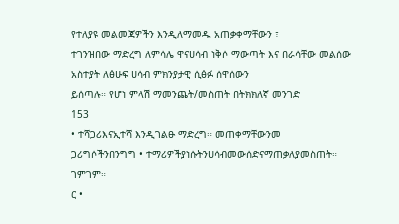የተለያዩ መልመጃዎችን እንዲለማመዱ አጠቃቀማቸውን ፣
ተገንዝበው ማድረግ ለምሳሌ ዋናሀሳብ ነቅሶ ማውጣት እና በራሳቸው መልሰው
አስተያት ለፅሁፍ ሀሳብ ምክንያታዊ ሲፅፉ ሰዋሰውን
ይሰጣሉ። የሆነ ምላሽ ማመንጨት/መስጠት በትክክለኛ መንገድ
153
• ተሻጋሪእናኢተሻ እንዲገልፁ ማድረግ። መጠቀማቸውንመ
ጋሪግሶችንበንግግ • ተማሪዎችያነሱትንሀሳብመውሰድናማጠቃለያመስጠት። ገምገም።
ር •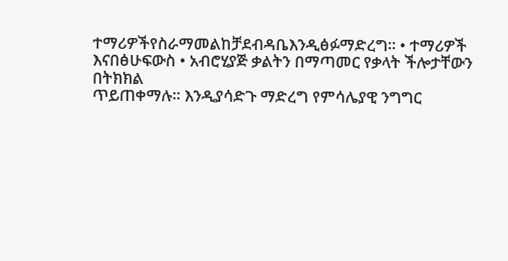ተማሪዎችየስራማመልከቻደብዳቤእንዲፅፉማድረግ። • ተማሪዎች
እናበፅሁፍውስ • አብሮሂያጅ ቃልትን በማጣመር የቃላት ችሎታቸውን በትክክል
ጥይጠቀማሉ። እንዲያሳድጉ ማድረግ የምሳሌያዊ ንግግር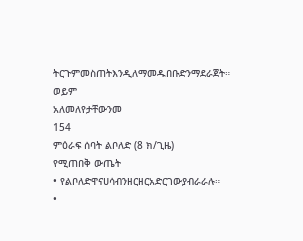ትርጉምመስጠትእንዲለማመዱበቡድንማደራጀት። ወይም
አለመለየታቸውንመ
154
ምዕራፍ ሰባት ልቦለድ (8 ክ/ጊዜ)
የሚጠበቅ ውጤት
• የልቦለድዋናሀሳብንዘርዘርአድርገውያብራራሉ።
•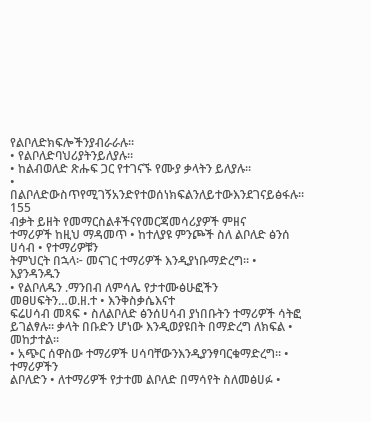የልቦለድክፍሎችንያብራራሉ።
• የልቦለድባህሪያትንይለያሉ።
• ከልብወለድ ጽሑፍ ጋር የተገናኙ የሙያ ቃላትን ይለያሉ።
• በልቦለድውስጥየሚገኝአንድየተወሰነክፍልንለይተውእንደገናይፅፋሉ።
155
ብቃት ይዘት የመማርስልቶችናየመርጃመሳሪያዎች ምዘና
ተማሪዎች ከዚህ ማዳመጥ • ከተለያዩ ምንጮች ስለ ልቦለድ ፅንሰ ሀሳብ • የተማሪዎቹን
ትምህርት በኋላ፦ መናገር ተማሪዎች እንዲያነቡማድረግ። • እያንዳንዱን
• የልቦለዱን .ማንበብ ለምሳሌ የታተሙፅሁፎችን መፀሀፍትን…ወ.ዘ.ተ • እንቅስቃሴእናተ
ፍሬሀሳብ መጻፍ • ስለልቦለድ ፅንሰሀሳብ ያነበቡትን ተማሪዎች ሳትፎ
ይገልፃሉ። ቃላት በቡድን ሆነው እንዲወያዩበት በማድረግ ለክፍል • መከታተል።
• አጭር ሰዋስው ተማሪዎች ሀሳባቸውንእንዲያንፃባርቁማድረግ። • ተማሪዎችን
ልቦለድን • ለተማሪዎች የታተመ ልቦለድ በማሳየት ስለመፅሀፉ •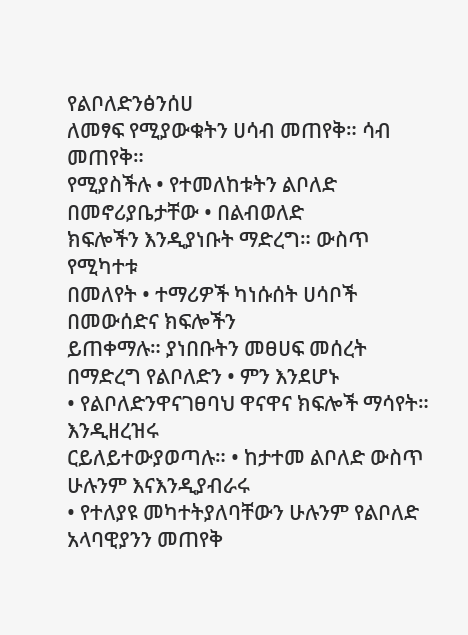የልቦለድንፅንሰሀ
ለመፃፍ የሚያውቁትን ሀሳብ መጠየቅ። ሳብ መጠየቅ።
የሚያስችሉ • የተመለከቱትን ልቦለድ በመኖሪያቤታቸው • በልብወለድ
ክፍሎችን እንዲያነቡት ማድረግ። ውስጥ የሚካተቱ
በመለየት • ተማሪዎች ካነሱሰት ሀሳቦች በመውሰድና ክፍሎችን
ይጠቀማሉ። ያነበቡትን መፀሀፍ መሰረት በማድረግ የልቦለድን • ምን እንደሆኑ
• የልቦለድንዋናገፀባህ ዋናዋና ክፍሎች ማሳየት። እንዲዘረዝሩ
ርይለይተውያወጣሉ። • ከታተመ ልቦለድ ውስጥ ሁሉንም እናእንዲያብራሩ
• የተለያዩ መካተትያለባቸውን ሁሉንም የልቦለድ አላባዊያንን መጠየቅ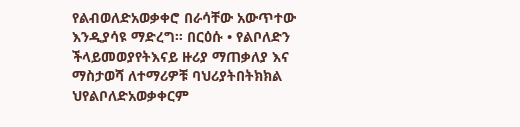የልብወለድአወቃቀሮ በራሳቸው አውጥተው እንዲያሳዩ ማድረግ። በርዕሱ • የልቦለድን
ችላይመወያየትእናይ ዙሪያ ማጠቃለያ እና ማስታወሻ ለተማሪዎቹ ባህሪያትበትክክል
ህየልቦለድአወቃቀርም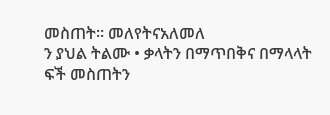መስጠት። መለየትናአለመለ
ን ያህል ትልሙ • ቃላትን በማጥበቅና በማላላት ፍች መስጠትን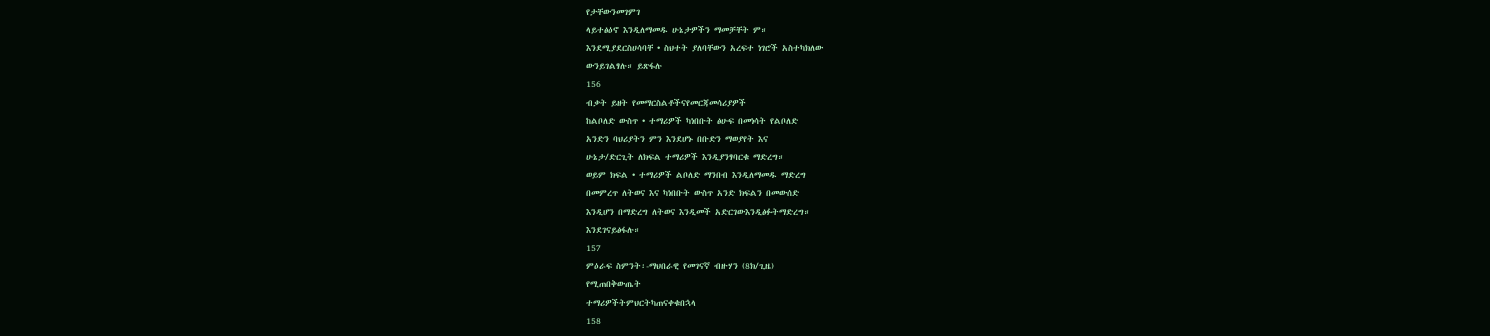የታቸውንመገምገ
ላይተፅዕኖ እንዲለማመዱ ሁኔታዎችን ማመቻቸት ም።
እንደሚያደርስሀሳባቸ • ስህተት ያለባቸውን አረፍተ ነገሮች አስተካክለው
ውንይገልፃሉ። ይጽፋሉ
156
ብቃት ይዘት የመማርስልቶችናየመርጃመሳሪያዎች
ከልቦለድ ውስጥ • ተማሪዎች ካነበቡት ፅሁፍ በመነሳት የልቦለድ
አንድን ባህሪያትን ምን እንደሆኑ በቡድን ማወያየት እና
ሁኔታ/ድርጊት ለክፍል ተማሪዎች እንዲያንፃባርቁ ማድረግ።
ወይም ክፍል • ተማሪዎች ልቦለድ ማንበብ እንዲለማመዱ ማድረግ
በመምረጥ ለትወና እና ካነበቡት ውስጥ አንድ ክፍልን በመውሰድ
እንዲሆን በማድረግ ለትወና እንዲመች አድርገውእንዲፅፉትማድረግ።
እንደገናይፅፋሉ።
157
ምዕራፍ ስምንት፡-ማህበራዊ የመገናኛ ብዙሃን (8ክ/ጊዜ)
የሚጠበቅውጤት
ተማሪዎችትምህርትካጠናቀቁበኋላ
158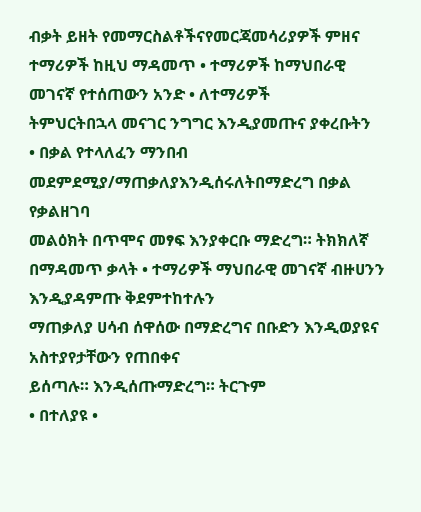ብቃት ይዘት የመማርስልቶችናየመርጃመሳሪያዎች ምዘና
ተማሪዎች ከዚህ ማዳመጥ • ተማሪዎች ከማህበራዊ መገናኛ የተሰጠውን አንድ • ለተማሪዎች
ትምህርትበኋላ መናገር ንግግር እንዲያመጡና ያቀረቡትን
• በቃል የተላለፈን ማንበብ መደምደሚያ/ማጠቃለያእንዲሰሩለትበማድረግ በቃል የቃልዘገባ
መልዕክት በጥሞና መፃፍ እንያቀርቡ ማድረግ። ትክክለኛ
በማዳመጥ ቃላት • ተማሪዎች ማህበራዊ መገናኛ ብዙሀንን እንዲያዳምጡ ቅደምተከተሉን
ማጠቃለያ ሀሳብ ሰዋሰው በማድረግና በቡድን እንዲወያዩና አስተያየታቸውን የጠበቀና
ይሰጣሉ። እንዲሰጡማድረግ። ትርጉም
• በተለያዩ •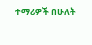ተማሪዎች በሁለት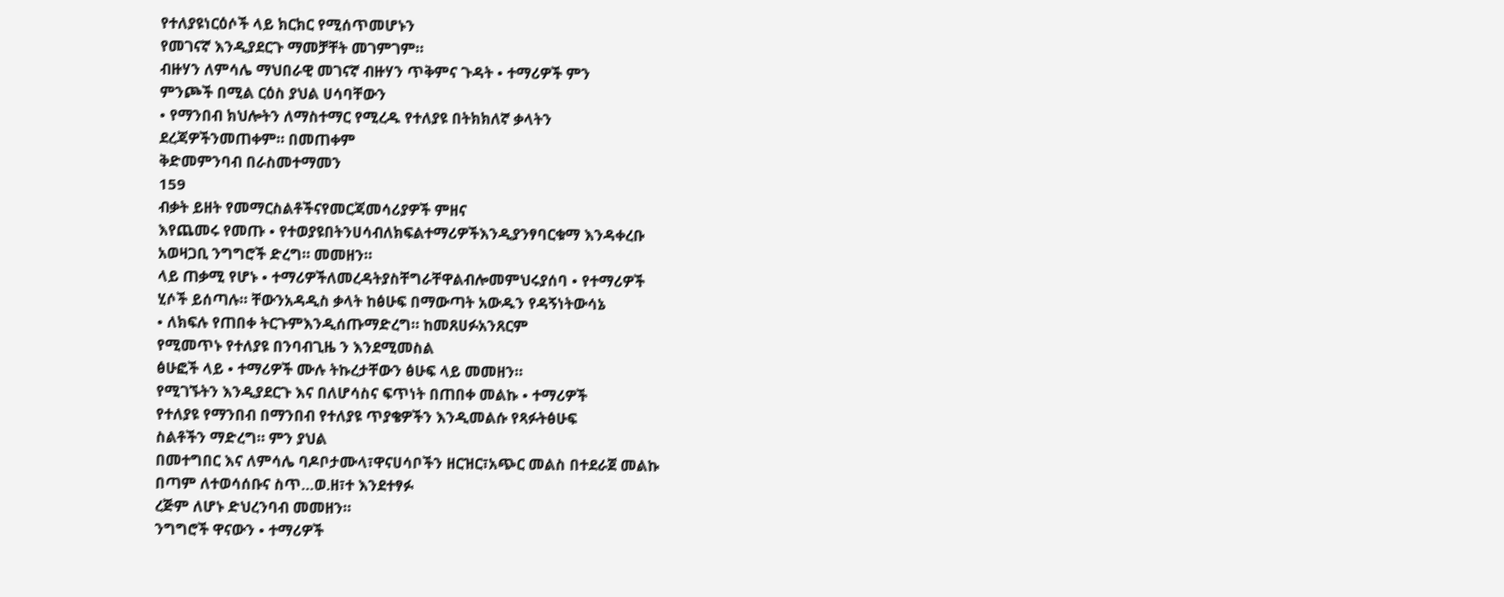የተለያዩነርዕሶች ላይ ክርክር የሚሰጥመሆኑን
የመገናኛ እንዲያደርጉ ማመቻቸት መገምገም።
ብዙሃን ለምሳሌ ማህበራዊ መገናኛ ብዙሃን ጥቅምና ጉዳት • ተማሪዎች ምን
ምንጮች በሚል ርዕስ ያህል ሀሳባቸውን
• የማንበብ ክህሎትን ለማስተማር የሚረዱ የተለያዩ በትክክለኛ ቃላትን
ደረጃዎችንመጠቀም። በመጠቀም
ቅድመምንባብ በራስመተማመን
159
ብቃት ይዘት የመማርስልቶችናየመርጃመሳሪያዎች ምዘና
እየጨመሩ የመጡ • የተወያዩበትንሀሳብለክፍልተማሪዎችእንዲያንፃባርቁማ እንዳቀረቡ
አወዛጋቢ ንግግሮች ድረግ። መመዘን።
ላይ ጠቃሚ የሆኑ • ተማሪዎችለመረዳትያስቸግራቸዋልብሎመምህሩያሰባ • የተማሪዎች
ሂሶች ይሰጣሉ። ቸውንአዳዲስ ቃላት ከፅሁፍ በማውጣት አውዱን የዳኝነትውሳኔ
• ለክፍሉ የጠበቀ ትርጉምእንዲሰጡማድረግ። ከመጸሀፉአንጸርም
የሚመጥኑ የተለያዩ በንባብጊዜ ን እንደሚመስል
ፅሁፎች ላይ • ተማሪዎች ሙሉ ትኩረታቸውን ፅሁፍ ላይ መመዘን።
የሚገኙትን እንዲያደርጉ እና በለሆሳስና ፍጥነት በጠበቀ መልኩ • ተማሪዎች
የተለያዩ የማንበብ በማንበብ የተለያዩ ጥያቄዎችን እንዲመልሱ የጻፉትፅሁፍ
ስልቶችን ማድረግ። ምን ያህል
በመተግበር እና ለምሳሌ ባዶቦታሙላ፣ዋናሀሳቦችን ዘርዝር፣አጭር መልስ በተደራጀ መልኩ
በጣም ለተወሳሰቡና ስጥ…ወ.ዘ፣ተ እንደተፃፉ
ረጅም ለሆኑ ድህረንባብ መመዘን።
ንግግሮች ዋናውን • ተማሪዎች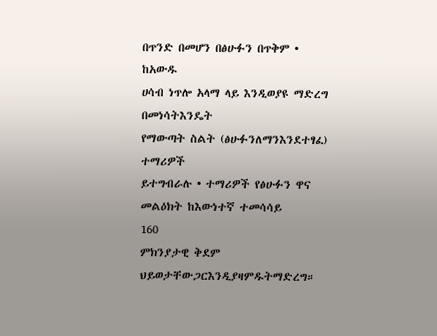በጥንድ በመሆን በፅሁፉን በጥቅም • ከአውዱ
ሀሳብ ነጥሎ አላማ ላይ እንዲወያዩ ማድረግ በመነሳትእንዴት
የማውጣት ስልት (ፅሁፉንለማንእንደተፃፈ) ተማሪዎች
ይተግብራሉ • ተማሪዎች የፅሁፉን ዋና መልዕክት ከእውነተኛ ተመሳሳይ
160
ምክንያታዊ ቅደም ህይወታቸውጋርእንዲያዛምዱትማድረግ።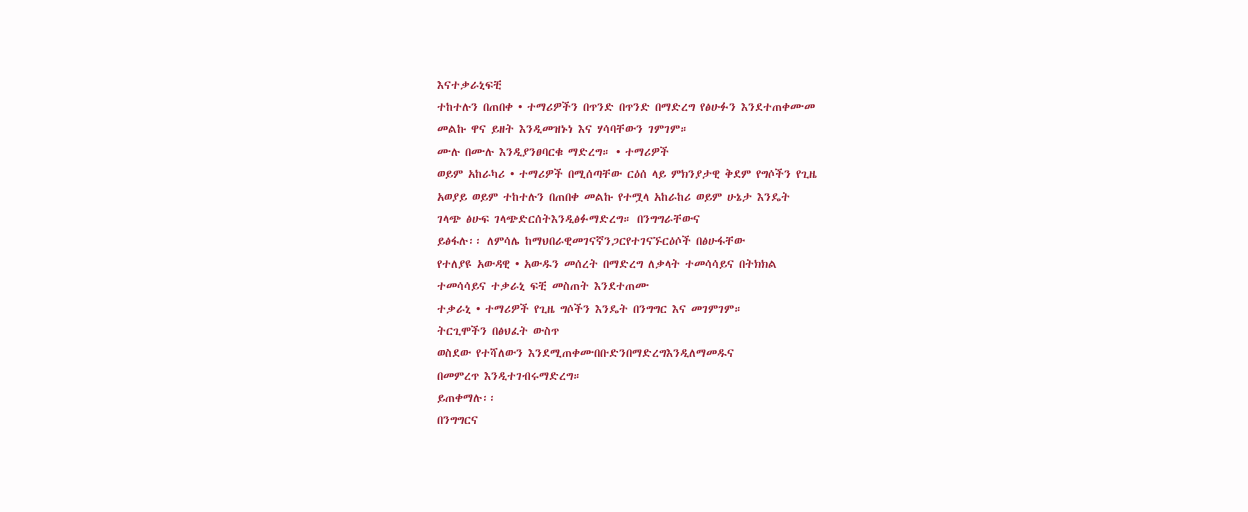እናተቃራኒፍቺ
ተከተሉን በጠበቀ • ተማሪዎችን በጥንድ በጥንድ በማድረግ የፅሁፉን እንደተጠቀሙመ
መልኩ ዋና ይዘት እንዲመዝኑነ እና ሃሳባቸውን ገምገም።
ሙሉ በሙሉ እንዲያንፀባርቁ ማድረግ። • ተማሪዎች
ወይም አከራካሪ • ተማሪዎች በሚሰጣቸው ርዕሰ ላይ ምክንያታዊ ቅደም የግሶችን የጊዜ
አወያይ ወይም ተከተሉን በጠበቀ መልኩ የተሟላ አከራከሪ ወይም ሁኔታ እንዴት
ገላጭ ፅሁፍ ገላጭድርሰትእንዲፅፉማድረግ። በንግግራቸውና
ይፅፋሉ፡፡ ለምሳሌ ከማህበራዊመገናኛንጋርየተገናኙርዕሶች በፅሁፋቸው
የተለያዩ አውዳዊ • አውዱን መሰረት በማድረግ ለቃላት ተመሳሳይና በትክክል
ተመሳሳይና ተቃራኒ ፍቺ መስጠት እንደተጠሙ
ተቃራኒ • ተማሪዎች የጊዜ ግሶችን እንዴት በንግግር እና መገምገም።
ትርጊሞችን በፅህፈት ውስጥ
ወስደው የተሻለውን እንደሚጠቀሙበቡድንበማድረግእንዲለማመዱና
በመምረጥ እንዲተገብሩማድረግ።
ይጠቀማሉ፡፡
በንግግርና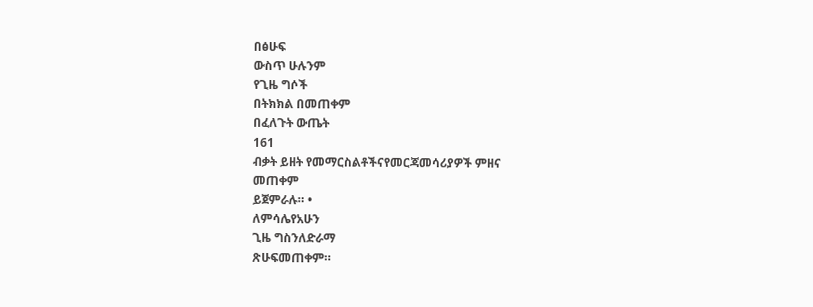በፅሁፍ
ውስጥ ሁሉንም
የጊዜ ግሶች
በትክክል በመጠቀም
በፈለጉት ውጤት
161
ብቃት ይዘት የመማርስልቶችናየመርጃመሳሪያዎች ምዘና
መጠቀም
ይጀምራሉ። •
ለምሳሌየአሁን
ጊዜ ግስንለድራማ
ጽሁፍመጠቀም።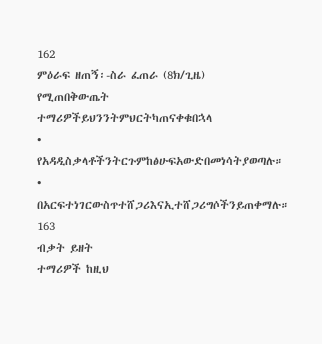162
ምዕራፍ ዘጠኝ፡-ስራ ፈጠራ (8ክ/ጊዜ)
የሚጠበቅውጤት
ተማሪዎችይህንንትምህርትካጠናቀቁበኋላ
• የአዳዲስቃላቶችንትርጉምከፅሁፍአውድበመነሳትያወጣሉ።
• በአርፍተነገርውስጥተሸጋሪእናኢተሸጋሪግሶችንይጠቀማሉ።
163
ብቃት ይዘት
ተማሪዎች ከዚህ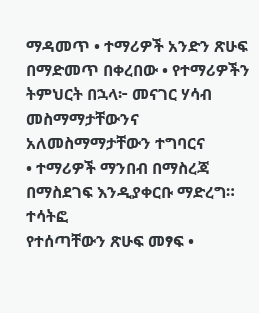ማዳመጥ • ተማሪዎች አንድን ጽሁፍ በማድመጥ በቀረበው • የተማሪዎችን
ትምህርት በኋላ፦ መናገር ሃሳብ መስማማታቸውንና አለመስማማታቸውን ተግባርና
• ተማሪዎች ማንበብ በማስረጃ በማስደገፍ እንዲያቀርቡ ማድረግ። ተሳትፎ
የተሰጣቸውን ጽሁፍ መፃፍ •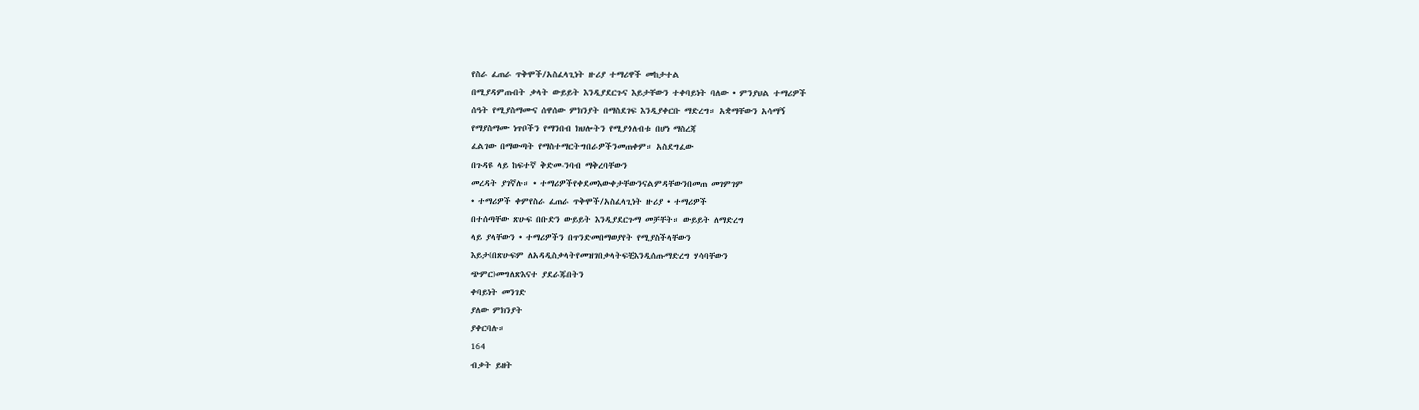የስራ ፈጠራ ጥቅሞች/አስፈላጊነት ዙሪያ ተማሪዋች መከታተል
በሚያዳምጡበት ቃላት ውይይት እንዲያደርጉና እይታቸውን ተቀባይነት ባለው • ምንያህል ተማሪዎች
ሰዓት የሚያስማሙና ሰዋሰው ምክንያት በማስደገፍ እንዲያቀርቡ ማድረግ። አቋማቸውን አሳማኝ
የማያስማሙ ነጥቦችን የማንበብ ክህሎትን የሚያጎለብቱ በሆነ ማስረጃ
ፈልገው በማውጣት የማስተማርትግበራዎችንመጠቀም። አስደግፈው
በጉዳዩ ላይ ከፍተኛ ቅድመ-ንባብ ማቅረባቸውን
መረዳት ያገኛሉ። • ተማሪዎችየቀደመእውቀታቸውንናልምዳቸውንበመጠ መገምገም
• ተማሪዎች ቀምየስራ ፈጠራ ጥቅሞች/አስፈላጊነት ዙሪያ • ተማሪዎች
በተሰጣቸው ጽሁፍ በቡድን ውይይት እንዲያደርጉማ መቻቸት። ውይይት ለማድረግ
ላይ ያላቸውን • ተማሪዎችን በጥንድመበማወያየት የሚያስችላቸውን
እይታ(በጽሁፍም ለአዳዲስቃላትየመዝገበቃላትፍቺእንዲሰጡማድረግ ሃሳባቸውን
ጭምር)መግለጽእናተ ያደራጁበትን
ቀባይነት መንገድ
ያለው ምክንያት
ያቀርባሉ።
164
ብቃት ይዘት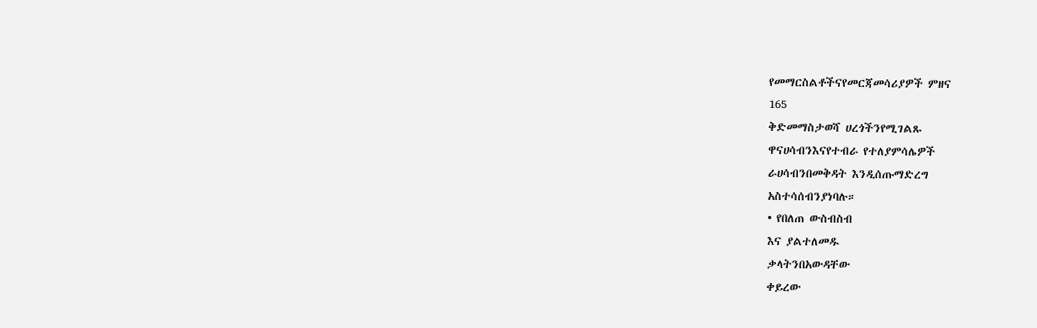የመማርስልቶችናየመርጃመሳሪያዎች ምዘና
165
ቅድመማስታወሻ ሀረጎችንየሚገልጹ
ዋናሀሳብንእናየተብራ የተለያምሳሌዎች
ራሀሳብንበመቅዳት እንዲሰጡማድረግ
አስተሳሰብንያነባሉ።
• የበለጠ ውስብስብ
እና ያልተለመዱ
ቃላትንበአውዳቸው
ቀይረው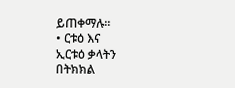ይጠቀማሉ።
• ርቱዕ እና
ኢርቱዕ ቃላትን
በትክክል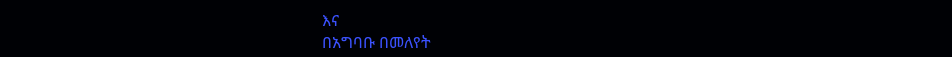እና
በአግባቡ በመለየት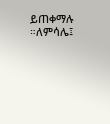ይጠቀማሉ ።ለምሳሌ፤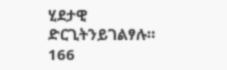ሂደታዊ
ድርጊትንይገልፃሉ።
166